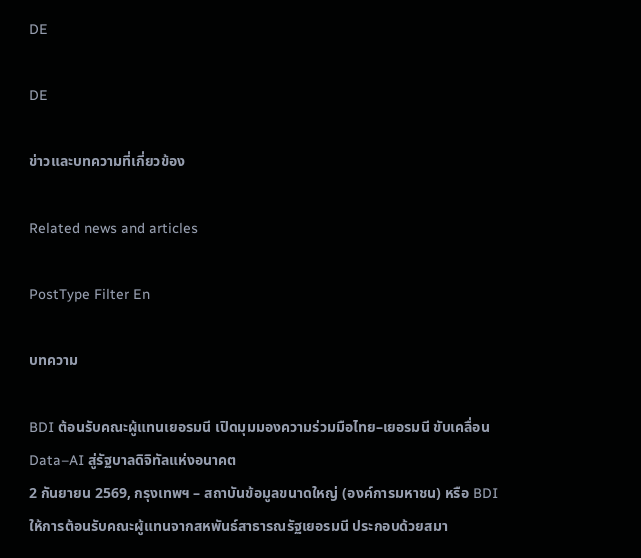DE

DE

ข่าวและบทความที่เกี่ยวข้อง

Related news and articles

PostType Filter En

บทความ

BDI ต้อนรับคณะผู้แทนเยอรมนี เปิดมุมมองความร่วมมือไทย–เยอรมนี ขับเคลื่อน Data–AI สู่รัฐบาลดิจิทัลแห่งอนาคต
2 กันยายน 2569, กรุงเทพฯ – สถาบันข้อมูลขนาดใหญ่ (องค์การมหาชน) หรือ BDI ให้การต้อนรับคณะผู้แทนจากสหพันธ์สาธารณรัฐเยอรมนี ประกอบด้วยสมา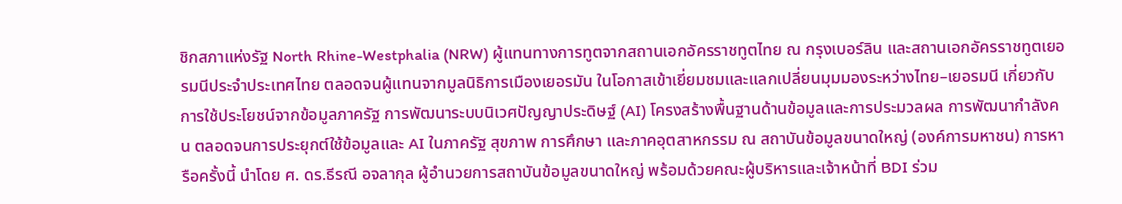ชิกสภาแห่งรัฐ North Rhine-Westphalia (NRW) ผู้แทนทางการทูตจากสถานเอกอัครราชทูตไทย ณ กรุงเบอร์ลิน และสถานเอกอัครราชทูตเยอรมนีประจำประเทศไทย ตลอดจนผู้แทนจากมูลนิธิการเมืองเยอรมัน ในโอกาสเข้าเยี่ยมชมและแลกเปลี่ยนมุมมองระหว่างไทย–เยอรมนี เกี่ยวกับการใช้ประโยชน์จากข้อมูลภาครัฐ การพัฒนาระบบนิเวศปัญญาประดิษฐ์ (AI) โครงสร้างพื้นฐานด้านข้อมูลและการประมวลผล การพัฒนากำลังคน ตลอดจนการประยุกต์ใช้ข้อมูลและ AI ในภาครัฐ สุขภาพ การศึกษา และภาคอุตสาหกรรม ณ สถาบันข้อมูลขนาดใหญ่ (องค์การมหาชน) การหารือครั้งนี้ นำโดย ศ. ดร.ธีรณี อจลากุล ผู้อำนวยการสถาบันข้อมูลขนาดใหญ่ พร้อมด้วยคณะผู้บริหารและเจ้าหน้าที่ BDI ร่วม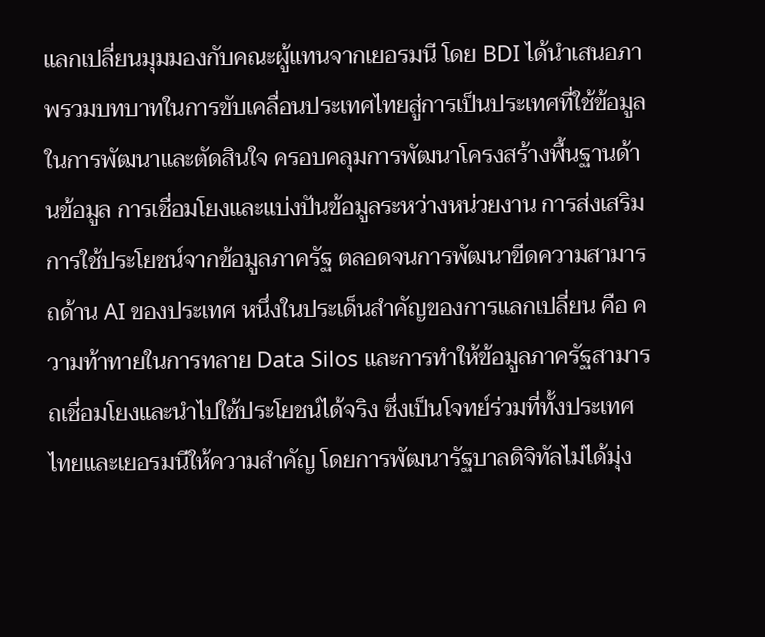แลกเปลี่ยนมุมมองกับคณะผู้แทนจากเยอรมนี โดย BDI ได้นำเสนอภาพรวมบทบาทในการขับเคลื่อนประเทศไทยสู่การเป็นประเทศที่ใช้ข้อมูลในการพัฒนาและตัดสินใจ ครอบคลุมการพัฒนาโครงสร้างพื้นฐานด้านข้อมูล การเชื่อมโยงและแบ่งปันข้อมูลระหว่างหน่วยงาน การส่งเสริมการใช้ประโยชน์จากข้อมูลภาครัฐ ตลอดจนการพัฒนาขีดความสามารถด้าน AI ของประเทศ หนึ่งในประเด็นสำคัญของการแลกเปลี่ยน คือ ความท้าทายในการทลาย Data Silos และการทำให้ข้อมูลภาครัฐสามารถเชื่อมโยงและนำไปใช้ประโยชน์ได้จริง ซึ่งเป็นโจทย์ร่วมที่ทั้งประเทศไทยและเยอรมนีให้ความสำคัญ โดยการพัฒนารัฐบาลดิจิทัลไม่ได้มุ่ง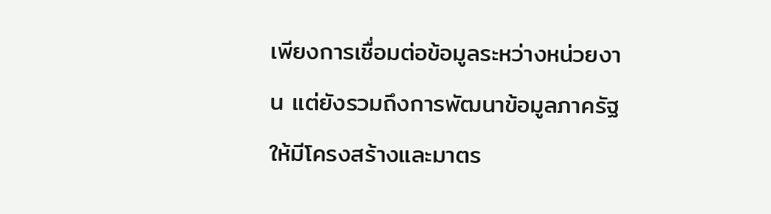เพียงการเชื่อมต่อข้อมูลระหว่างหน่วยงาน แต่ยังรวมถึงการพัฒนาข้อมูลภาครัฐให้มีโครงสร้างและมาตร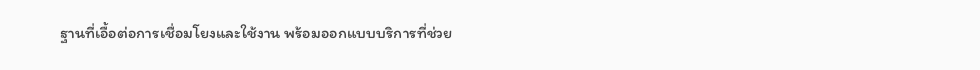ฐานที่เอื้อต่อการเชื่อมโยงและใช้งาน พร้อมออกแบบบริการที่ช่วย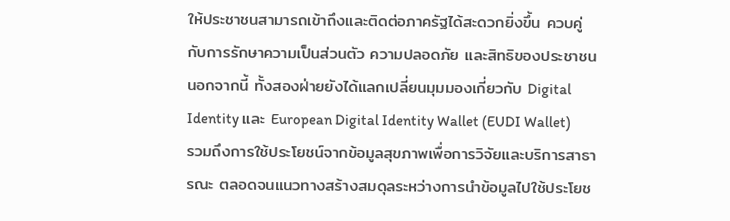ให้ประชาชนสามารถเข้าถึงและติดต่อภาครัฐได้สะดวกยิ่งขึ้น ควบคู่กับการรักษาความเป็นส่วนตัว ความปลอดภัย และสิทธิของประชาชน นอกจากนี้ ทั้งสองฝ่ายยังได้แลกเปลี่ยนมุมมองเกี่ยวกับ Digital Identity และ European Digital Identity Wallet (EUDI Wallet) รวมถึงการใช้ประโยชน์จากข้อมูลสุขภาพเพื่อการวิจัยและบริการสาธารณะ ตลอดจนแนวทางสร้างสมดุลระหว่างการนำข้อมูลไปใช้ประโยช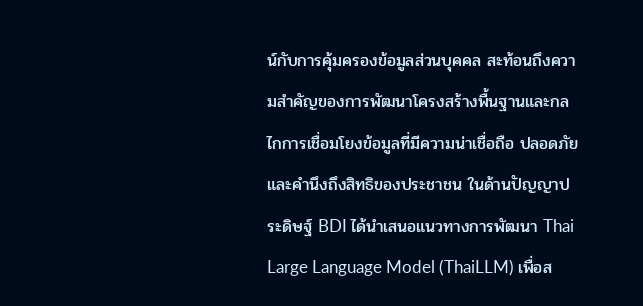น์กับการคุ้มครองข้อมูลส่วนบุคคล สะท้อนถึงความสำคัญของการพัฒนาโครงสร้างพื้นฐานและกลไกการเชื่อมโยงข้อมูลที่มีความน่าเชื่อถือ ปลอดภัย และคำนึงถึงสิทธิของประชาชน ในด้านปัญญาประดิษฐ์ BDI ได้นำเสนอแนวทางการพัฒนา Thai Large Language Model (ThaiLLM) เพื่อส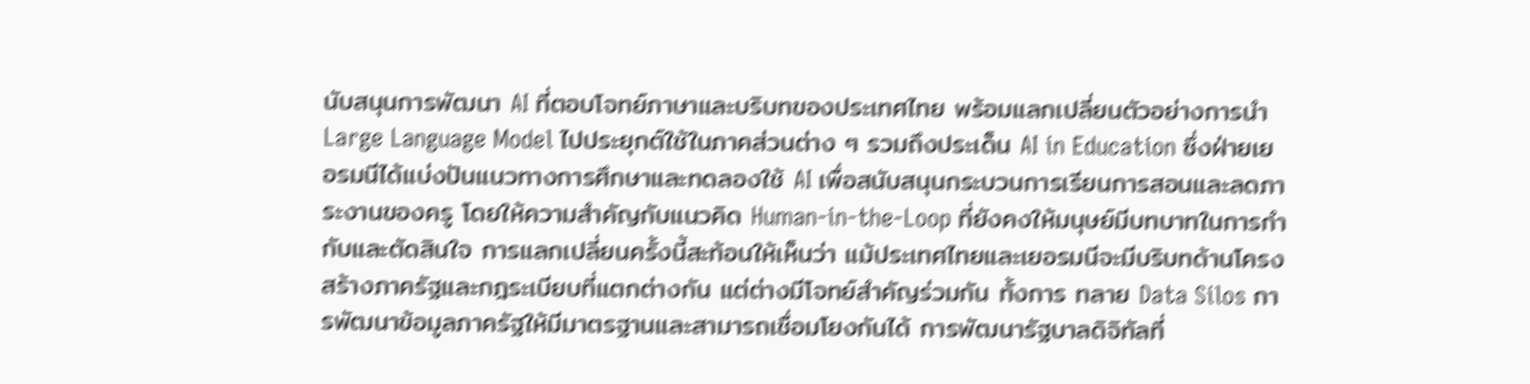นับสนุนการพัฒนา AI ที่ตอบโจทย์ภาษาและบริบทของประเทศไทย พร้อมแลกเปลี่ยนตัวอย่างการนำ Large Language Model ไปประยุกต์ใช้ในภาคส่วนต่าง ๆ รวมถึงประเด็น AI in Education ซึ่งฝ่ายเยอรมนีได้แบ่งปันแนวทางการศึกษาและทดลองใช้ AI เพื่อสนับสนุนกระบวนการเรียนการสอนและลดภาระงานของครู โดยให้ความสำคัญกับแนวคิด Human-in-the-Loop ที่ยังคงให้มนุษย์มีบทบาทในการกำกับและตัดสินใจ การแลกเปลี่ยนครั้งนี้สะท้อนให้เห็นว่า แม้ประเทศไทยและเยอรมนีจะมีบริบทด้านโครงสร้างภาครัฐและกฎระเบียบที่แตกต่างกัน แต่ต่างมีโจทย์สำคัญร่วมกัน ทั้งการ ทลาย Data Silos การพัฒนาข้อมูลภาครัฐให้มีมาตรฐานและสามารถเชื่อมโยงกันได้ การพัฒนารัฐบาลดิจิทัลที่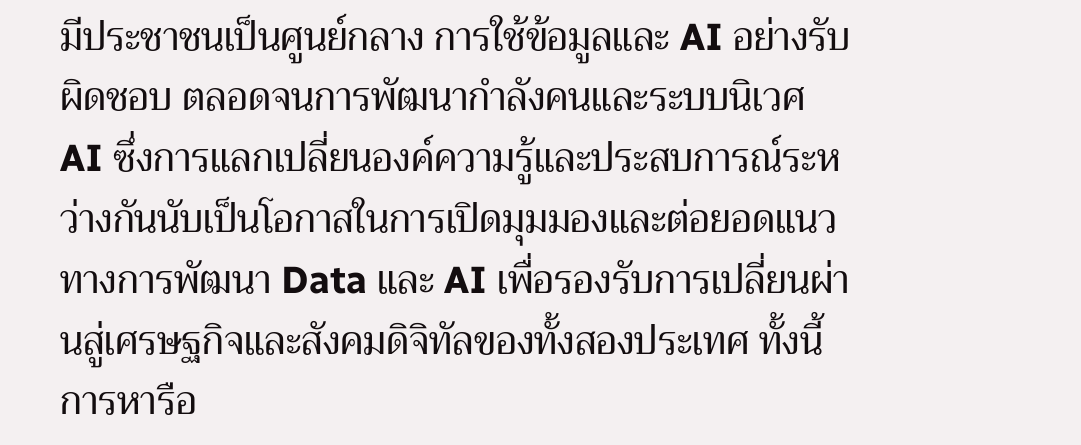มีประชาชนเป็นศูนย์กลาง การใช้ข้อมูลและ AI อย่างรับผิดชอบ ตลอดจนการพัฒนากำลังคนและระบบนิเวศ AI ซึ่งการแลกเปลี่ยนองค์ความรู้และประสบการณ์ระหว่างกันนับเป็นโอกาสในการเปิดมุมมองและต่อยอดแนวทางการพัฒนา Data และ AI เพื่อรองรับการเปลี่ยนผ่านสู่เศรษฐกิจและสังคมดิจิทัลของทั้งสองประเทศ ทั้งนี้ การหารือ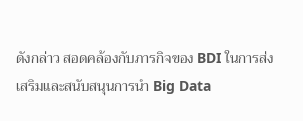ดังกล่าว สอดคล้องกับภารกิจของ BDI ในการส่งเสริมและสนับสนุนการนำ Big Data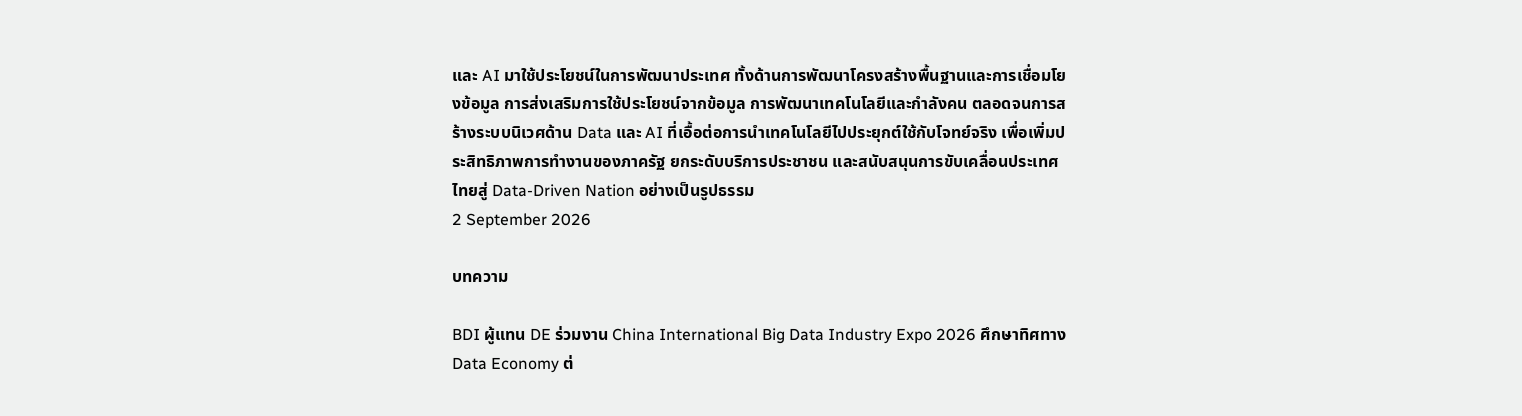และ AI มาใช้ประโยชน์ในการพัฒนาประเทศ ทั้งด้านการพัฒนาโครงสร้างพื้นฐานและการเชื่อมโยงข้อมูล การส่งเสริมการใช้ประโยชน์จากข้อมูล การพัฒนาเทคโนโลยีและกำลังคน ตลอดจนการสร้างระบบนิเวศด้าน Data และ AI ที่เอื้อต่อการนำเทคโนโลยีไปประยุกต์ใช้กับโจทย์จริง เพื่อเพิ่มประสิทธิภาพการทำงานของภาครัฐ ยกระดับบริการประชาชน และสนับสนุนการขับเคลื่อนประเทศไทยสู่ Data-Driven Nation อย่างเป็นรูปธรรม
2 September 2026

บทความ

BDI ผู้แทน DE ร่วมงาน China International Big Data Industry Expo 2026 ศึกษาทิศทาง Data Economy ต่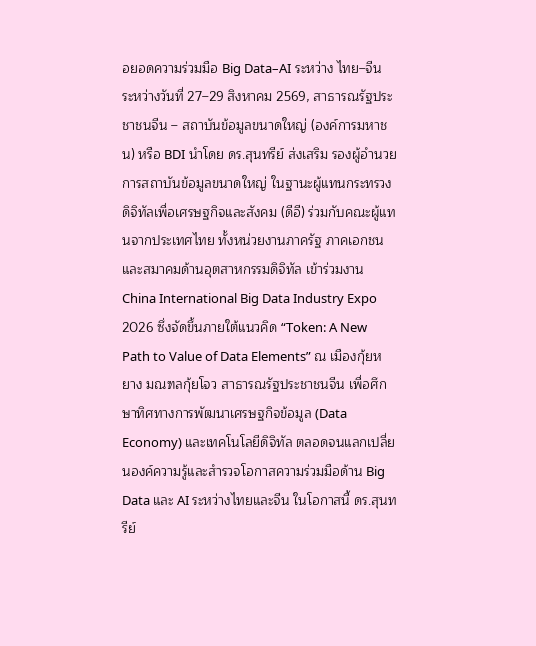อยอดความร่วมมือ Big Data–AI ระหว่าง ไทย–จีน
ระหว่างวันที่ 27–29 สิงหาคม 2569, สาธารณรัฐประชาชนจีน – สถาบันข้อมูลขนาดใหญ่ (องค์การมหาชน) หรือ BDI นำโดย ดร.สุนทรีย์ ส่งเสริม รองผู้อำนวยการสถาบันข้อมูลขนาดใหญ่ ในฐานะผู้แทนกระทรวงดิจิทัลเพื่อเศรษฐกิจและสังคม (ดีอี) ร่วมกับคณะผู้แทนจากประเทศไทย ทั้งหน่วยงานภาครัฐ ภาคเอกชน และสมาคมด้านอุตสาหกรรมดิจิทัล เข้าร่วมงาน China International Big Data Industry Expo 2026 ซึ่งจัดขึ้นภายใต้แนวคิด “Token: A New Path to Value of Data Elements” ณ เมืองกุ้ยหยาง มณฑลกุ้ยโจว สาธารณรัฐประชาชนจีน เพื่อศึกษาทิศทางการพัฒนาเศรษฐกิจข้อมูล (Data Economy) และเทคโนโลยีดิจิทัล ตลอดจนแลกเปลี่ยนองค์ความรู้และสำรวจโอกาสความร่วมมือด้าน Big Data และ AI ระหว่างไทยและจีน ในโอกาสนี้ ดร.สุนทรีย์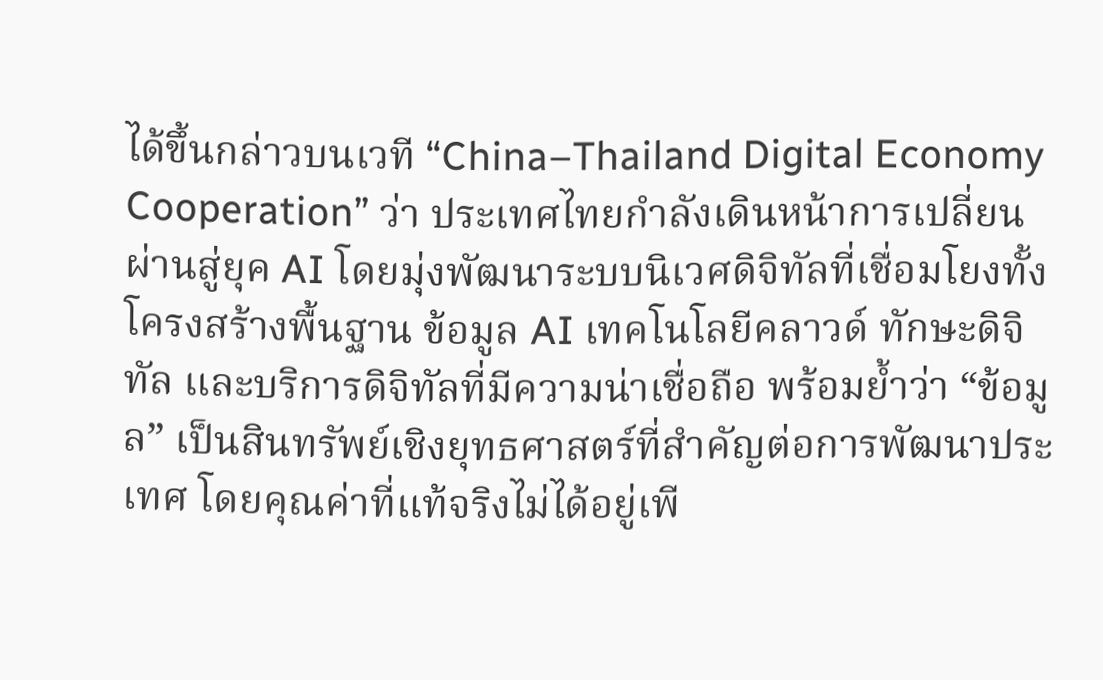ได้ขึ้นกล่าวบนเวที “China–Thailand Digital Economy Cooperation” ว่า ประเทศไทยกำลังเดินหน้าการเปลี่ยนผ่านสู่ยุค AI โดยมุ่งพัฒนาระบบนิเวศดิจิทัลที่เชื่อมโยงทั้งโครงสร้างพื้นฐาน ข้อมูล AI เทคโนโลยีคลาวด์ ทักษะดิจิทัล และบริการดิจิทัลที่มีความน่าเชื่อถือ พร้อมย้ำว่า “ข้อมูล” เป็นสินทรัพย์เชิงยุทธศาสตร์ที่สำคัญต่อการพัฒนาประเทศ โดยคุณค่าที่แท้จริงไม่ได้อยู่เพี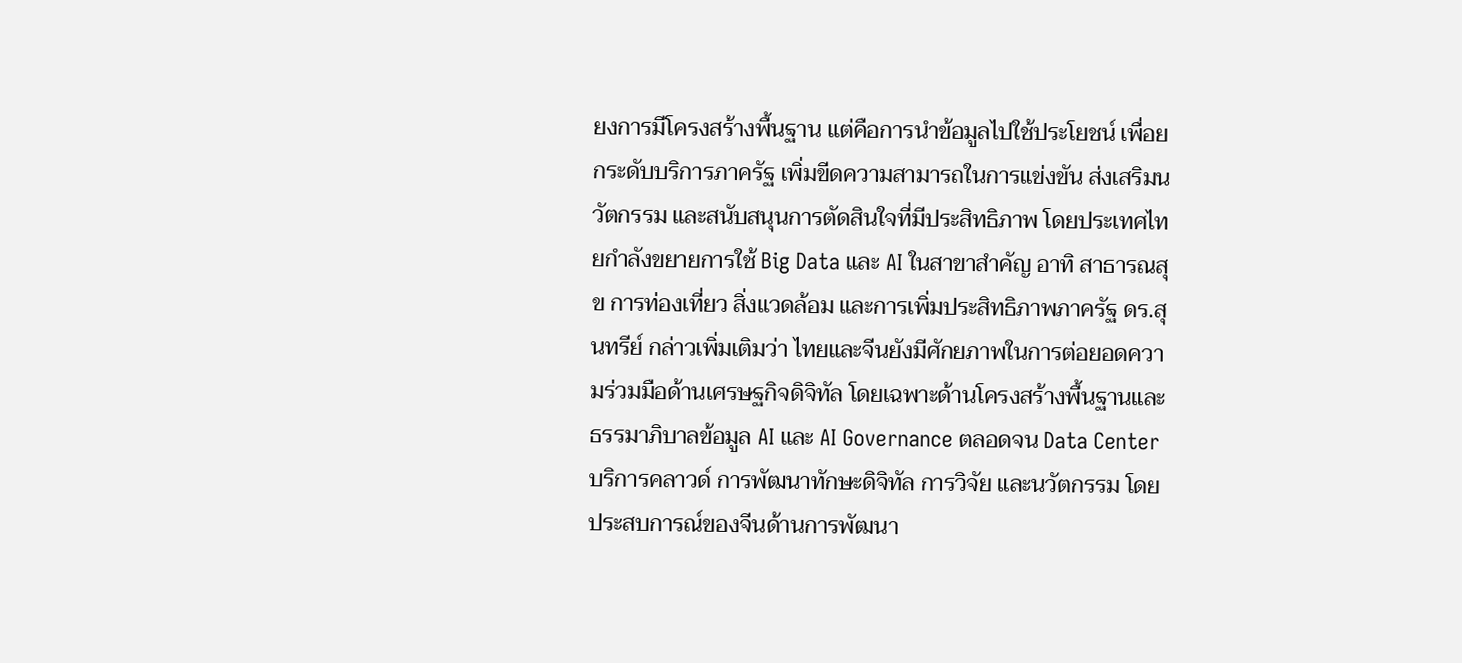ยงการมีโครงสร้างพื้นฐาน แต่คือการนำข้อมูลไปใช้ประโยชน์ เพื่อยกระดับบริการภาครัฐ เพิ่มขีดความสามารถในการแข่งขัน ส่งเสริมนวัตกรรม และสนับสนุนการตัดสินใจที่มีประสิทธิภาพ โดยประเทศไทยกำลังขยายการใช้ Big Data และ AI ในสาขาสำคัญ อาทิ สาธารณสุข การท่องเที่ยว สิ่งแวดล้อม และการเพิ่มประสิทธิภาพภาครัฐ ดร.สุนทรีย์ กล่าวเพิ่มเติมว่า ไทยและจีนยังมีศักยภาพในการต่อยอดความร่วมมือด้านเศรษฐกิจดิจิทัล โดยเฉพาะด้านโครงสร้างพื้นฐานและธรรมาภิบาลข้อมูล AI และ AI Governance ตลอดจน Data Center บริการคลาวด์ การพัฒนาทักษะดิจิทัล การวิจัย และนวัตกรรม โดยประสบการณ์ของจีนด้านการพัฒนา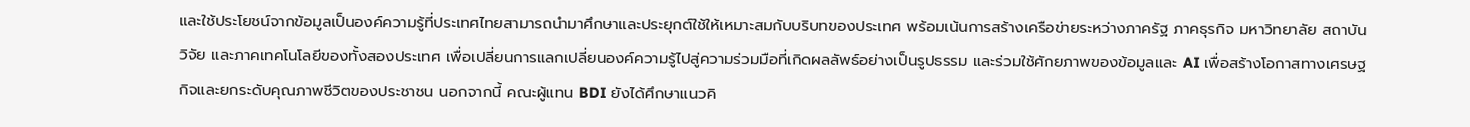และใช้ประโยชน์จากข้อมูลเป็นองค์ความรู้ที่ประเทศไทยสามารถนำมาศึกษาและประยุกต์ใช้ให้เหมาะสมกับบริบทของประเทศ พร้อมเน้นการสร้างเครือข่ายระหว่างภาครัฐ ภาคธุรกิจ มหาวิทยาลัย สถาบันวิจัย และภาคเทคโนโลยีของทั้งสองประเทศ เพื่อเปลี่ยนการแลกเปลี่ยนองค์ความรู้ไปสู่ความร่วมมือที่เกิดผลลัพธ์อย่างเป็นรูปธรรม และร่วมใช้ศักยภาพของข้อมูลและ AI เพื่อสร้างโอกาสทางเศรษฐกิจและยกระดับคุณภาพชีวิตของประชาชน นอกจากนี้ คณะผู้แทน BDI ยังได้ศึกษาแนวคิ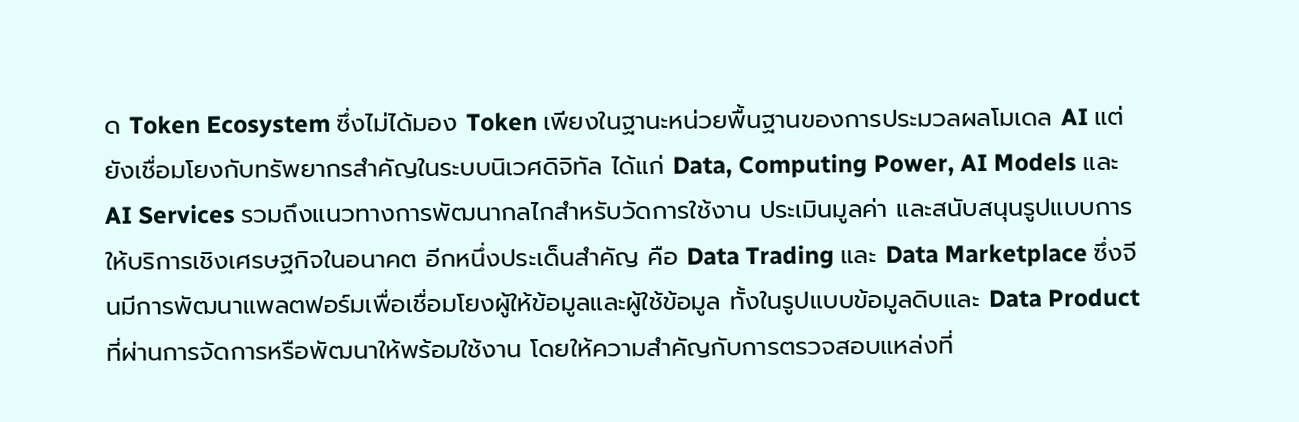ด Token Ecosystem ซึ่งไม่ได้มอง Token เพียงในฐานะหน่วยพื้นฐานของการประมวลผลโมเดล AI แต่ยังเชื่อมโยงกับทรัพยากรสำคัญในระบบนิเวศดิจิทัล ได้แก่ Data, Computing Power, AI Models และ AI Services รวมถึงแนวทางการพัฒนากลไกสำหรับวัดการใช้งาน ประเมินมูลค่า และสนับสนุนรูปแบบการให้บริการเชิงเศรษฐกิจในอนาคต อีกหนึ่งประเด็นสำคัญ คือ Data Trading และ Data Marketplace ซึ่งจีนมีการพัฒนาแพลตฟอร์มเพื่อเชื่อมโยงผู้ให้ข้อมูลและผู้ใช้ข้อมูล ทั้งในรูปแบบข้อมูลดิบและ Data Product ที่ผ่านการจัดการหรือพัฒนาให้พร้อมใช้งาน โดยให้ความสำคัญกับการตรวจสอบแหล่งที่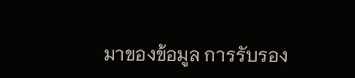มาของข้อมูล การรับรอง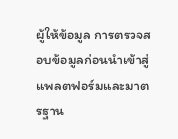ผู้ให้ข้อมูล การตรวจสอบข้อมูลก่อนนำเข้าสู่แพลตฟอร์มและมาตรฐาน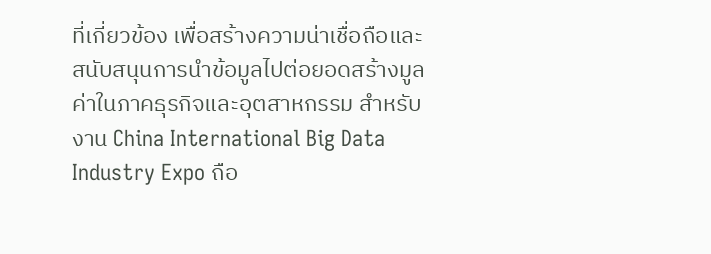ที่เกี่ยวข้อง เพื่อสร้างความน่าเชื่อถือและสนับสนุนการนำข้อมูลไปต่อยอดสร้างมูลค่าในภาคธุรกิจและอุตสาหกรรม สำหรับงาน China International Big Data Industry Expo ถือ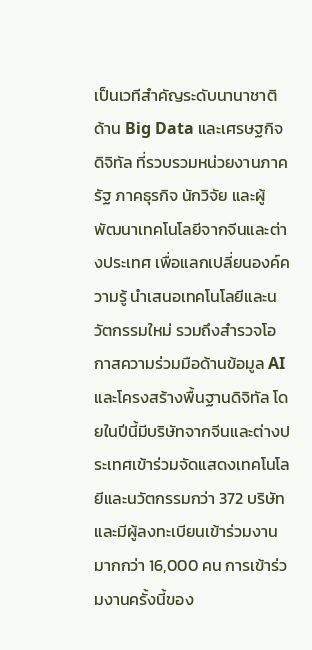เป็นเวทีสำคัญระดับนานาชาติด้าน Big Data และเศรษฐกิจดิจิทัล ที่รวบรวมหน่วยงานภาครัฐ ภาคธุรกิจ นักวิจัย และผู้พัฒนาเทคโนโลยีจากจีนและต่างประเทศ เพื่อแลกเปลี่ยนองค์ความรู้ นำเสนอเทคโนโลยีและนวัตกรรมใหม่ รวมถึงสำรวจโอกาสความร่วมมือด้านข้อมูล AI และโครงสร้างพื้นฐานดิจิทัล โดยในปีนี้มีบริษัทจากจีนและต่างประเทศเข้าร่วมจัดแสดงเทคโนโลยีและนวัตกรรมกว่า 372 บริษัท และมีผู้ลงทะเบียนเข้าร่วมงานมากกว่า 16,000 คน การเข้าร่วมงานครั้งนี้ของ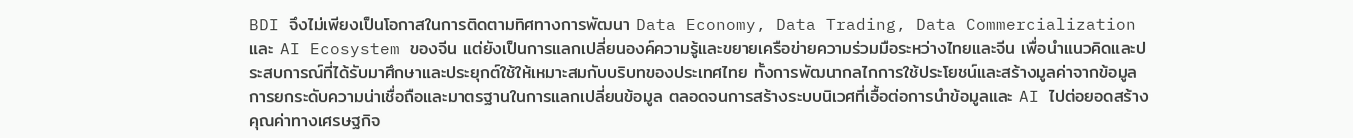BDI จึงไม่เพียงเป็นโอกาสในการติดตามทิศทางการพัฒนา Data Economy, Data Trading, Data Commercialization และ AI Ecosystem ของจีน แต่ยังเป็นการแลกเปลี่ยนองค์ความรู้และขยายเครือข่ายความร่วมมือระหว่างไทยและจีน เพื่อนำแนวคิดและประสบการณ์ที่ได้รับมาศึกษาและประยุกต์ใช้ให้เหมาะสมกับบริบทของประเทศไทย ทั้งการพัฒนากลไกการใช้ประโยชน์และสร้างมูลค่าจากข้อมูล การยกระดับความน่าเชื่อถือและมาตรฐานในการแลกเปลี่ยนข้อมูล ตลอดจนการสร้างระบบนิเวศที่เอื้อต่อการนำข้อมูลและ AI ไปต่อยอดสร้างคุณค่าทางเศรษฐกิจ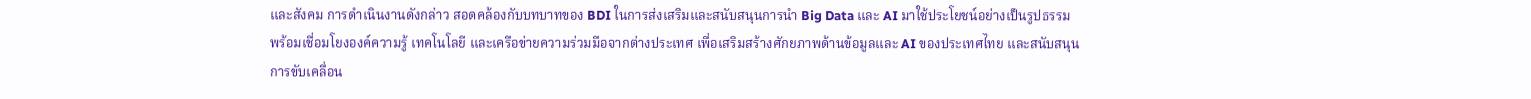และสังคม การดำเนินงานดังกล่าว สอดคล้องกับบทบาทของ BDI ในการส่งเสริมและสนับสนุนการนำ Big Data และ AI มาใช้ประโยชน์อย่างเป็นรูปธรรม พร้อมเชื่อมโยงองค์ความรู้ เทคโนโลยี และเครือข่ายความร่วมมือจากต่างประเทศ เพื่อเสริมสร้างศักยภาพด้านข้อมูลและ AI ของประเทศไทย และสนับสนุนการขับเคลื่อน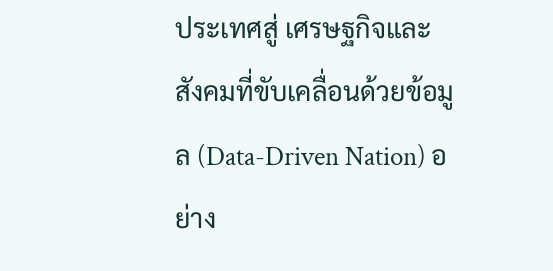ประเทศสู่ เศรษฐกิจและสังคมที่ขับเคลื่อนด้วยข้อมูล (Data-Driven Nation) อย่าง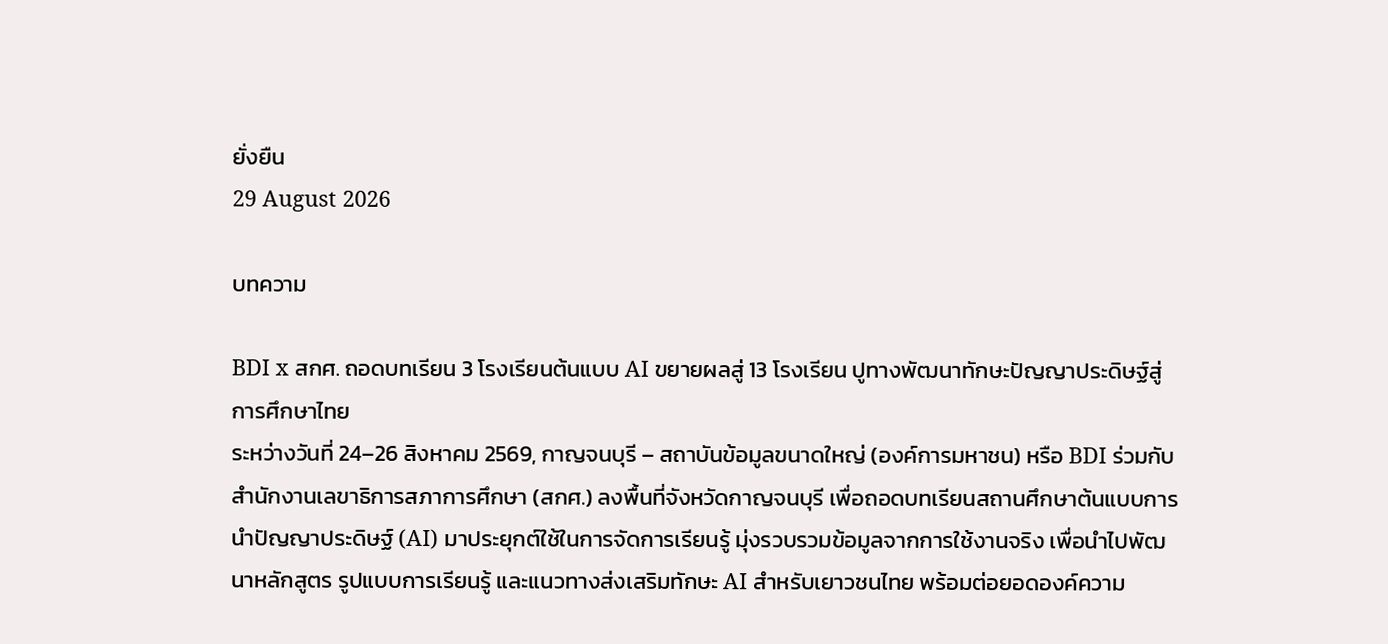ยั่งยืน
29 August 2026

บทความ

BDI x สกศ. ถอดบทเรียน 3 โรงเรียนต้นแบบ AI ขยายผลสู่ 13 โรงเรียน ปูทางพัฒนาทักษะปัญญาประดิษฐ์สู่การศึกษาไทย
ระหว่างวันที่ 24–26 สิงหาคม 2569, กาญจนบุรี – สถาบันข้อมูลขนาดใหญ่ (องค์การมหาชน) หรือ BDI ร่วมกับ สำนักงานเลขาธิการสภาการศึกษา (สกศ.) ลงพื้นที่จังหวัดกาญจนบุรี เพื่อถอดบทเรียนสถานศึกษาต้นแบบการนำปัญญาประดิษฐ์ (AI) มาประยุกต์ใช้ในการจัดการเรียนรู้ มุ่งรวบรวมข้อมูลจากการใช้งานจริง เพื่อนำไปพัฒนาหลักสูตร รูปแบบการเรียนรู้ และแนวทางส่งเสริมทักษะ AI สำหรับเยาวชนไทย พร้อมต่อยอดองค์ความ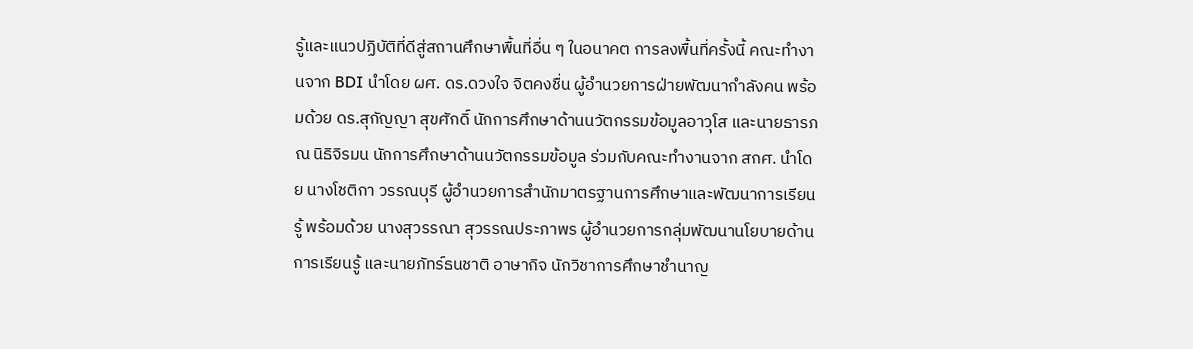รู้และแนวปฏิบัติที่ดีสู่สถานศึกษาพื้นที่อื่น ๆ ในอนาคต การลงพื้นที่ครั้งนี้ คณะทำงานจาก BDI นำโดย ผศ. ดร.ดวงใจ จิตคงชื่น ผู้อำนวยการฝ่ายพัฒนากำลังคน พร้อมด้วย ดร.สุกัญญา สุขศักดิ์ นักการศึกษาด้านนวัตกรรมข้อมูลอาวุโส และนายธารภณ นิธิจิรมน นักการศึกษาด้านนวัตกรรมข้อมูล ร่วมกับคณะทำงานจาก สกศ. นำโดย นางโชติกา วรรณบุรี ผู้อำนวยการสำนักมาตรฐานการศึกษาและพัฒนาการเรียนรู้ พร้อมด้วย นางสุวรรณา สุวรรณประภาพร ผู้อำนวยการกลุ่มพัฒนานโยบายด้านการเรียนรู้ และนายภัทร์ธนชาติ อาษากิจ นักวิชาการศึกษาชำนาญ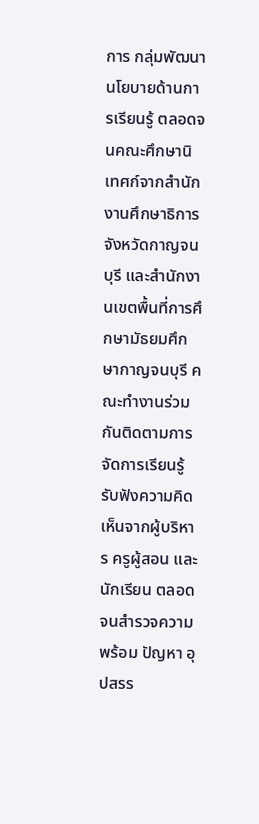การ กลุ่มพัฒนานโยบายด้านการเรียนรู้ ตลอดจนคณะศึกษานิเทศก์จากสำนักงานศึกษาธิการจังหวัดกาญจนบุรี และสำนักงานเขตพื้นที่การศึกษามัธยมศึกษากาญจนบุรี คณะทำงานร่วมกันติดตามการจัดการเรียนรู้ รับฟังความคิดเห็นจากผู้บริหาร ครูผู้สอน และนักเรียน ตลอดจนสำรวจความพร้อม ปัญหา อุปสรร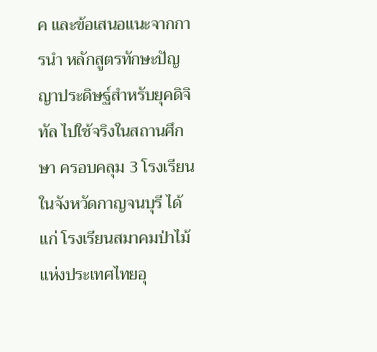ค และข้อเสนอแนะจากการนำ หลักสูตรทักษะปัญญาประดิษฐ์สำหรับยุคดิจิทัล ไปใช้จริงในสถานศึกษา ครอบคลุม 3 โรงเรียนในจังหวัดกาญจนบุรี ได้แก่ โรงเรียนสมาคมป่าไม้แห่งประเทศไทยอุ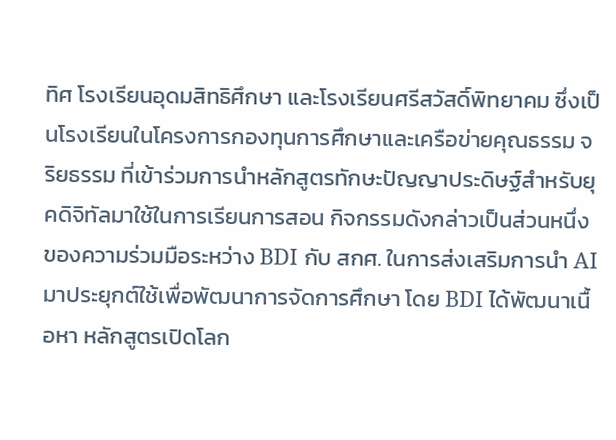ทิศ โรงเรียนอุดมสิทธิศึกษา และโรงเรียนศรีสวัสดิ์พิทยาคม ซึ่งเป็นโรงเรียนในโครงการกองทุนการศึกษาและเครือข่ายคุณธรรม จริยธรรม ที่เข้าร่วมการนำหลักสูตรทักษะปัญญาประดิษฐ์สำหรับยุคดิจิทัลมาใช้ในการเรียนการสอน กิจกรรมดังกล่าวเป็นส่วนหนึ่งของความร่วมมือระหว่าง BDI กับ สกศ. ในการส่งเสริมการนำ AI มาประยุกต์ใช้เพื่อพัฒนาการจัดการศึกษา โดย BDI ได้พัฒนาเนื้อหา หลักสูตรเปิดโลก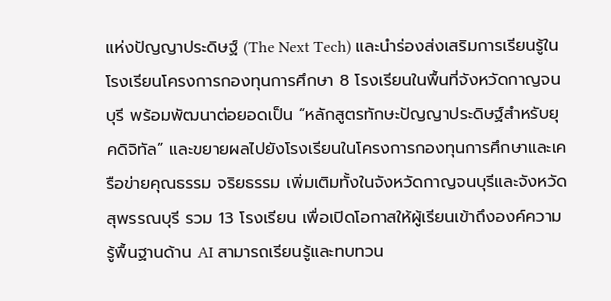แห่งปัญญาประดิษฐ์ (The Next Tech) และนำร่องส่งเสริมการเรียนรู้ในโรงเรียนโครงการกองทุนการศึกษา 8 โรงเรียนในพื้นที่จังหวัดกาญจนบุรี พร้อมพัฒนาต่อยอดเป็น “หลักสูตรทักษะปัญญาประดิษฐ์สำหรับยุคดิจิทัล” และขยายผลไปยังโรงเรียนในโครงการกองทุนการศึกษาและเครือข่ายคุณธรรม จริยธรรม เพิ่มเติมทั้งในจังหวัดกาญจนบุรีและจังหวัดสุพรรณบุรี รวม 13 โรงเรียน เพื่อเปิดโอกาสให้ผู้เรียนเข้าถึงองค์ความรู้พื้นฐานด้าน AI สามารถเรียนรู้และทบทวน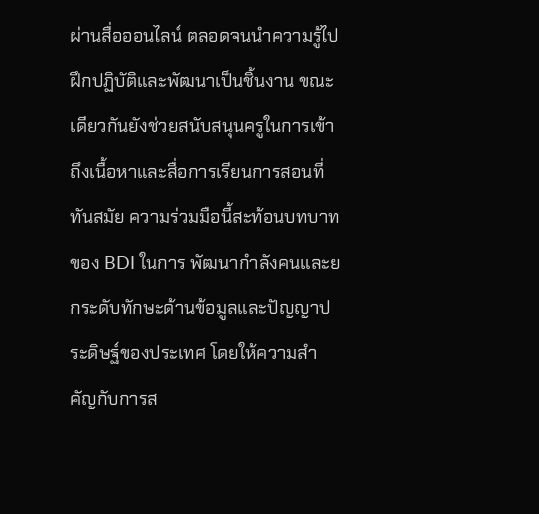ผ่านสื่อออนไลน์ ตลอดจนนำความรู้ไปฝึกปฏิบัติและพัฒนาเป็นชิ้นงาน ขณะเดียวกันยังช่วยสนับสนุนครูในการเข้าถึงเนื้อหาและสื่อการเรียนการสอนที่ทันสมัย ความร่วมมือนี้สะท้อนบทบาทของ BDI ในการ พัฒนากำลังคนและยกระดับทักษะด้านข้อมูลและปัญญาประดิษฐ์ของประเทศ โดยให้ความสำคัญกับการส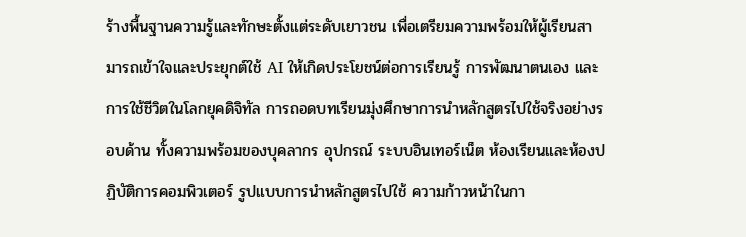ร้างพื้นฐานความรู้และทักษะตั้งแต่ระดับเยาวชน เพื่อเตรียมความพร้อมให้ผู้เรียนสามารถเข้าใจและประยุกต์ใช้ AI ให้เกิดประโยชน์ต่อการเรียนรู้ การพัฒนาตนเอง และการใช้ชีวิตในโลกยุคดิจิทัล การถอดบทเรียนมุ่งศึกษาการนำหลักสูตรไปใช้จริงอย่างรอบด้าน ทั้งความพร้อมของบุคลากร อุปกรณ์ ระบบอินเทอร์เน็ต ห้องเรียนและห้องปฏิบัติการคอมพิวเตอร์ รูปแบบการนำหลักสูตรไปใช้ ความก้าวหน้าในกา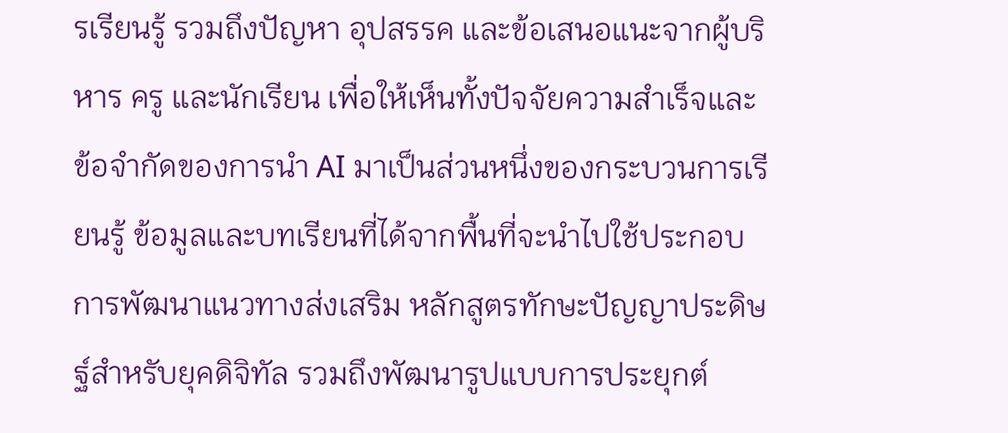รเรียนรู้ รวมถึงปัญหา อุปสรรค และข้อเสนอแนะจากผู้บริหาร ครู และนักเรียน เพื่อให้เห็นทั้งปัจจัยความสำเร็จและข้อจำกัดของการนำ AI มาเป็นส่วนหนึ่งของกระบวนการเรียนรู้ ข้อมูลและบทเรียนที่ได้จากพื้นที่จะนำไปใช้ประกอบการพัฒนาแนวทางส่งเสริม หลักสูตรทักษะปัญญาประดิษฐ์สำหรับยุคดิจิทัล รวมถึงพัฒนารูปแบบการประยุกต์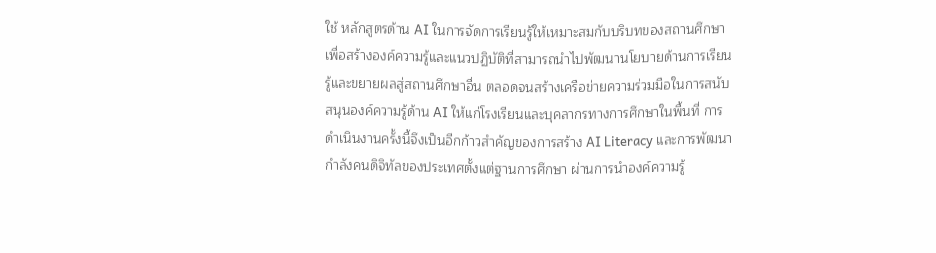ใช้ หลักสูตรด้าน AI ในการจัดการเรียนรู้ให้เหมาะสมกับบริบทของสถานศึกษา เพื่อสร้างองค์ความรู้และแนวปฏิบัติที่สามารถนำไปพัฒนานโยบายด้านการเรียนรู้และขยายผลสู่สถานศึกษาอื่น ตลอดจนสร้างเครือข่ายความร่วมมือในการสนับสนุนองค์ความรู้ด้าน AI ให้แก่โรงเรียนและบุคลากรทางการศึกษาในพื้นที่ การดำเนินงานครั้งนี้จึงเป็นอีกก้าวสำคัญของการสร้าง AI Literacy และการพัฒนากำลังคนดิจิทัลของประเทศตั้งแต่ฐานการศึกษา ผ่านการนำองค์ความรู้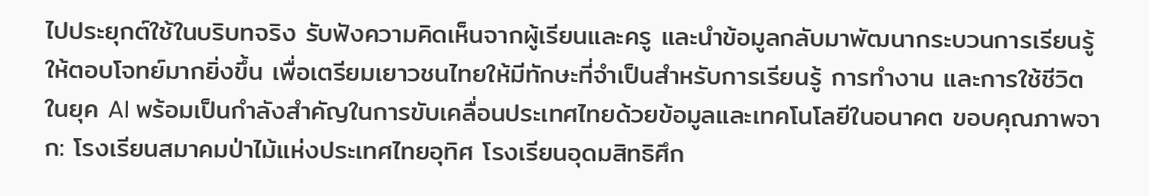ไปประยุกต์ใช้ในบริบทจริง รับฟังความคิดเห็นจากผู้เรียนและครู และนำข้อมูลกลับมาพัฒนากระบวนการเรียนรู้ให้ตอบโจทย์มากยิ่งขึ้น เพื่อเตรียมเยาวชนไทยให้มีทักษะที่จำเป็นสำหรับการเรียนรู้ การทำงาน และการใช้ชีวิตในยุค AI พร้อมเป็นกำลังสำคัญในการขับเคลื่อนประเทศไทยด้วยข้อมูลและเทคโนโลยีในอนาคต ขอบคุณภาพจาก: โรงเรียนสมาคมป่าไม้แห่งประเทศไทยอุทิศ โรงเรียนอุดมสิทธิศึก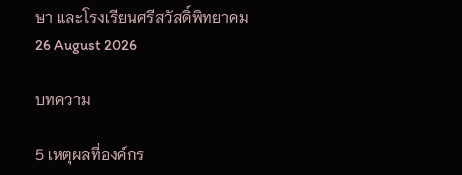ษา และโรงเรียนศรีสวัสดิ์พิทยาคม
26 August 2026

บทความ

5 เหตุผลที่องค์กร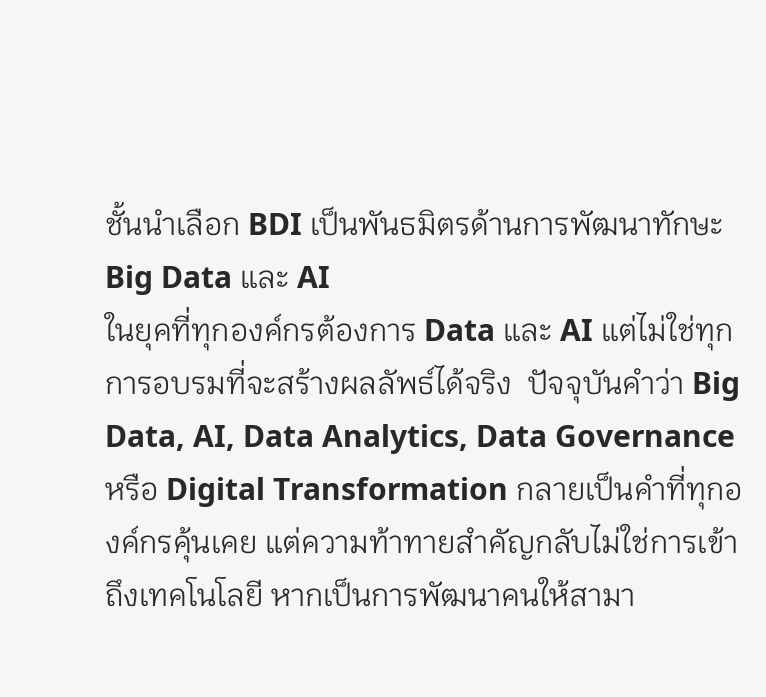ชั้นนำเลือก BDI เป็นพันธมิตรด้านการพัฒนาทักษะ Big Data และ AI
ในยุคที่ทุกองค์กรต้องการ Data และ AI แต่ไม่ใช่ทุกการอบรมที่จะสร้างผลลัพธ์ได้จริง  ปัจจุบันคำว่า Big Data, AI, Data Analytics, Data Governance หรือ Digital Transformation กลายเป็นคำที่ทุกองค์กรคุ้นเคย แต่ความท้าทายสำคัญกลับไม่ใช่การเข้าถึงเทคโนโลยี หากเป็นการพัฒนาคนให้สามา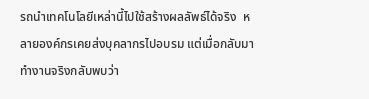รถนำเทคโนโลยีเหล่านี้ไปใช้สร้างผลลัพธ์ได้จริง  หลายองค์กรเคยส่งบุคลากรไปอบรม แต่เมื่อกลับมาทำงานจริงกลับพบว่า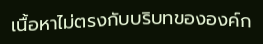เนื้อหาไม่ตรงกับบริบทขององค์ก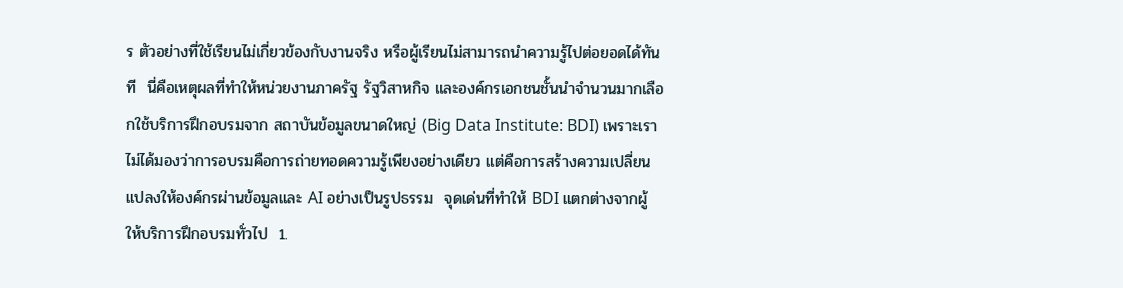ร ตัวอย่างที่ใช้เรียนไม่เกี่ยวข้องกับงานจริง หรือผู้เรียนไม่สามารถนำความรู้ไปต่อยอดได้ทันที  นี่คือเหตุผลที่ทำให้หน่วยงานภาครัฐ รัฐวิสาหกิจ และองค์กรเอกชนชั้นนำจำนวนมากเลือกใช้บริการฝึกอบรมจาก สถาบันข้อมูลขนาดใหญ่ (Big Data Institute: BDI) เพราะเราไม่ได้มองว่าการอบรมคือการถ่ายทอดความรู้เพียงอย่างเดียว แต่คือการสร้างความเปลี่ยนแปลงให้องค์กรผ่านข้อมูลและ AI อย่างเป็นรูปธรรม  จุดเด่นที่ทำให้ BDI แตกต่างจากผู้ให้บริการฝึกอบรมทั่วไป  1.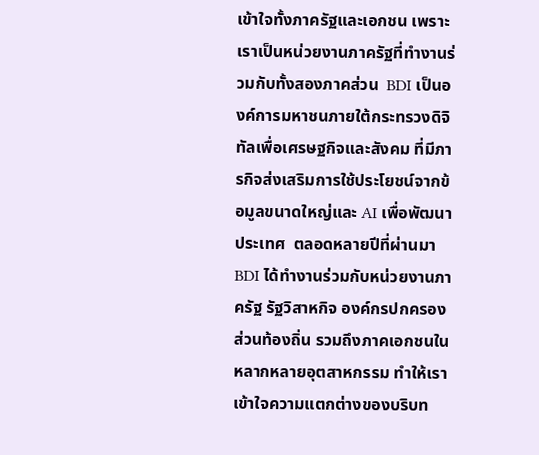เข้าใจทั้งภาครัฐและเอกชน เพราะเราเป็นหน่วยงานภาครัฐที่ทำงานร่วมกับทั้งสองภาคส่วน  BDI เป็นองค์การมหาชนภายใต้กระทรวงดิจิทัลเพื่อเศรษฐกิจและสังคม ที่มีภารกิจส่งเสริมการใช้ประโยชน์จากข้อมูลขนาดใหญ่และ AI เพื่อพัฒนาประเทศ  ตลอดหลายปีที่ผ่านมา BDI ได้ทำงานร่วมกับหน่วยงานภาครัฐ รัฐวิสาหกิจ องค์กรปกครองส่วนท้องถิ่น รวมถึงภาคเอกชนในหลากหลายอุตสาหกรรม ทำให้เราเข้าใจความแตกต่างของบริบท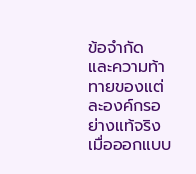ข้อจำกัด และความท้าทายของแต่ละองค์กรอย่างแท้จริง  เมื่อออกแบบ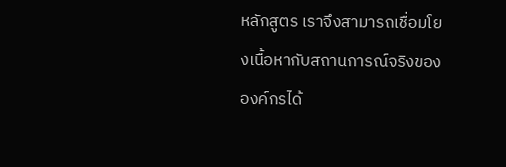หลักสูตร เราจึงสามารถเชื่อมโยงเนื้อหากับสถานการณ์จริงขององค์กรได้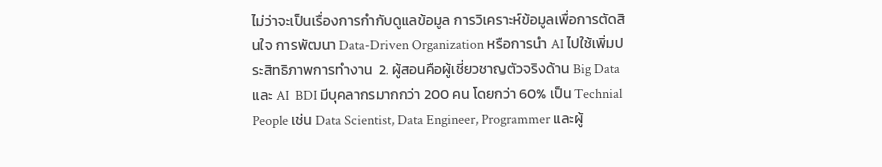ไม่ว่าจะเป็นเรื่องการกำกับดูแลข้อมูล การวิเคราะห์ข้อมูลเพื่อการตัดสินใจ การพัฒนา Data-Driven Organization หรือการนำ AI ไปใช้เพิ่มประสิทธิภาพการทำงาน  2. ผู้สอนคือผู้เชี่ยวชาญตัวจริงด้าน Big Data และ AI  BDI มีบุคลากรมากกว่า 200 คน โดยกว่า 60% เป็น Technial People เช่น Data Scientist, Data Engineer, Programmer และผู้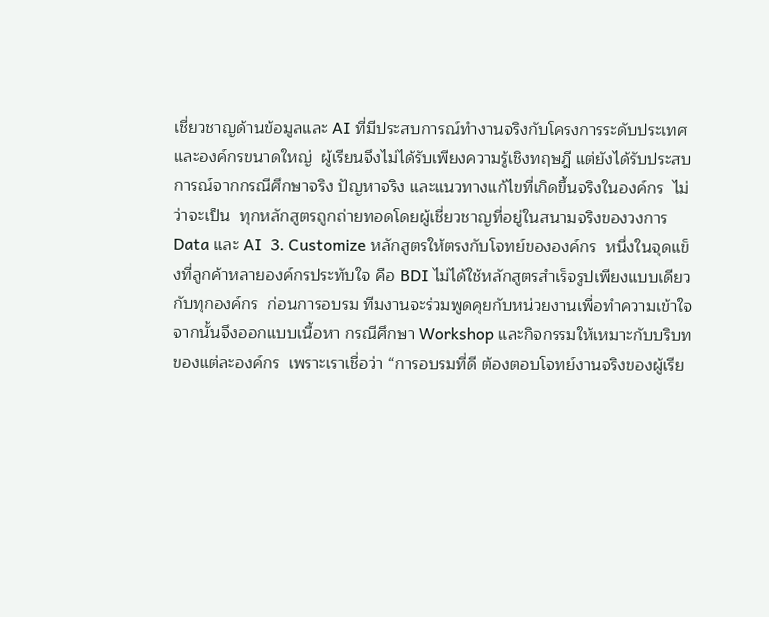เชี่ยวชาญด้านข้อมูลและ AI ที่มีประสบการณ์ทำงานจริงกับโครงการระดับประเทศและองค์กรขนาดใหญ่  ผู้เรียนจึงไม่ได้รับเพียงความรู้เชิงทฤษฎี แต่ยังได้รับประสบการณ์จากกรณีศึกษาจริง ปัญหาจริง และแนวทางแก้ไขที่เกิดขึ้นจริงในองค์กร  ไม่ว่าจะเป็น  ทุกหลักสูตรถูกถ่ายทอดโดยผู้เชี่ยวชาญที่อยู่ในสนามจริงของวงการ Data และ AI  3. Customize หลักสูตรให้ตรงกับโจทย์ขององค์กร  หนึ่งในจุดแข็งที่ลูกค้าหลายองค์กรประทับใจ คือ BDI ไม่ได้ใช้หลักสูตรสำเร็จรูปเพียงแบบเดียวกับทุกองค์กร  ก่อนการอบรม ทีมงานจะร่วมพูดคุยกับหน่วยงานเพื่อทำความเข้าใจ  จากนั้นจึงออกแบบเนื้อหา กรณีศึกษา Workshop และกิจกรรมให้เหมาะกับบริบทของแต่ละองค์กร  เพราะเราเชื่อว่า “การอบรมที่ดี ต้องตอบโจทย์งานจริงของผู้เรีย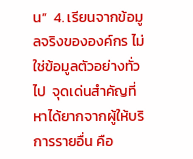น”  4. เรียนจากข้อมูลจริงขององค์กร ไม่ใช่ข้อมูลตัวอย่างทั่วไป  จุดเด่นสำคัญที่หาได้ยากจากผู้ให้บริการรายอื่น คือ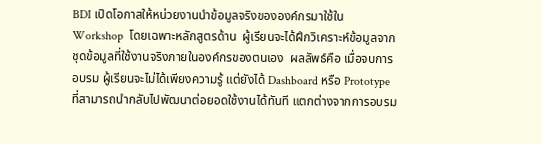BDI เปิดโอกาสให้หน่วยงานนำข้อมูลจริงขององค์กรมาใช้ใน Workshop  โดยเฉพาะหลักสูตรด้าน  ผู้เรียนจะได้ฝึกวิเคราะห์ข้อมูลจากชุดข้อมูลที่ใช้งานจริงภายในองค์กรของตนเอง  ผลลัพธ์คือ เมื่อจบการอบรม ผู้เรียนจะไม่ได้เพียงความรู้ แต่ยังได้ Dashboard หรือ Prototype ที่สามารถนำกลับไปพัฒนาต่อยอดใช้งานได้ทันที แตกต่างจากการอบรม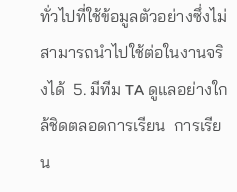ทั่วไปที่ใช้ข้อมูลตัวอย่างซึ่งไม่สามารถนำไปใช้ต่อในงานจริงได้  5. มีทีม TA ดูแลอย่างใกล้ชิดตลอดการเรียน  การเรียน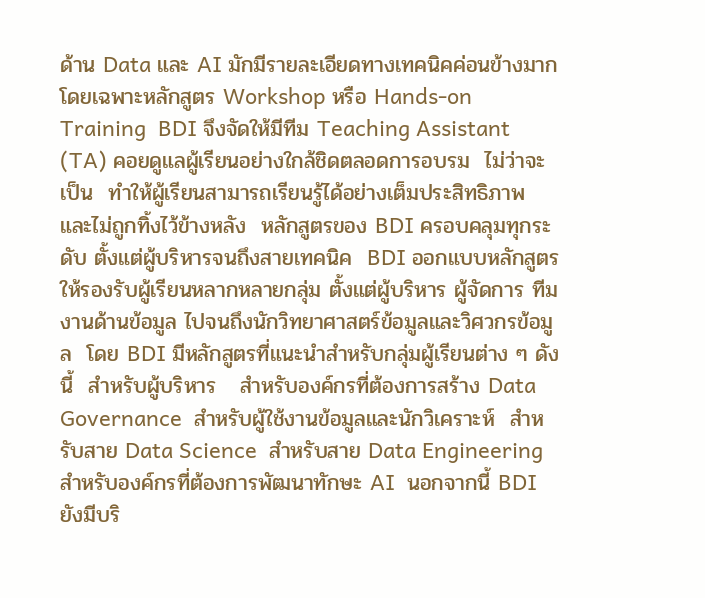ด้าน Data และ AI มักมีรายละเอียดทางเทคนิคค่อนข้างมาก โดยเฉพาะหลักสูตร Workshop หรือ Hands-on Training  BDI จึงจัดให้มีทีม Teaching Assistant (TA) คอยดูแลผู้เรียนอย่างใกล้ชิดตลอดการอบรม  ไม่ว่าจะเป็น  ทำให้ผู้เรียนสามารถเรียนรู้ได้อย่างเต็มประสิทธิภาพ และไม่ถูกทิ้งไว้ข้างหลัง  หลักสูตรของ BDI ครอบคลุมทุกระดับ ตั้งแต่ผู้บริหารจนถึงสายเทคนิค  BDI ออกแบบหลักสูตรให้รองรับผู้เรียนหลากหลายกลุ่ม ตั้งแต่ผู้บริหาร ผู้จัดการ ทีมงานด้านข้อมูล ไปจนถึงนักวิทยาศาสตร์ข้อมูลและวิศวกรข้อมูล  โดย BDI มีหลักสูตรที่แนะนำสำหรับกลุ่มผู้เรียนต่าง ๆ ดังนี้  สำหรับผู้บริหาร   สำหรับองค์กรที่ต้องการสร้าง Data Governance  สำหรับผู้ใช้งานข้อมูลและนักวิเคราะห์  สำหรับสาย Data Science  สำหรับสาย Data Engineering  สำหรับองค์กรที่ต้องการพัฒนาทักษะ AI  นอกจากนี้ BDI ยังมีบริ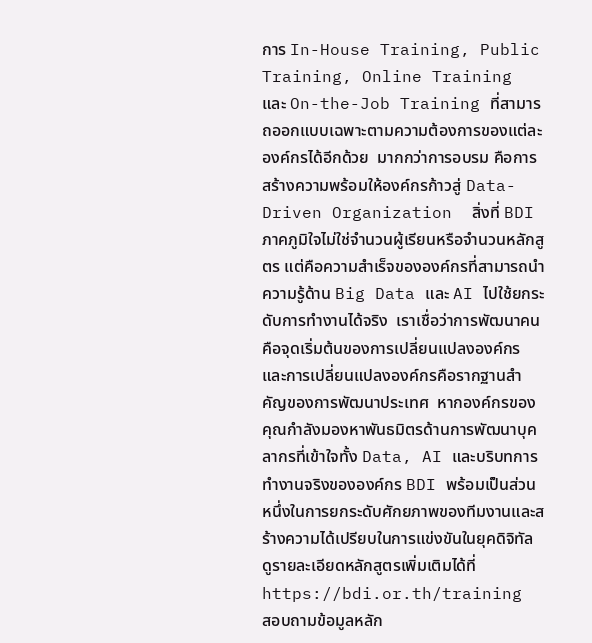การ In-House Training, Public Training, Online Training และ On-the-Job Training ที่สามารถออกแบบเฉพาะตามความต้องการของแต่ละองค์กรได้อีกด้วย  มากกว่าการอบรม คือการสร้างความพร้อมให้องค์กรก้าวสู่ Data-Driven Organization  สิ่งที่ BDI ภาคภูมิใจไม่ใช่จำนวนผู้เรียนหรือจำนวนหลักสูตร แต่คือความสำเร็จขององค์กรที่สามารถนำความรู้ด้าน Big Data และ AI ไปใช้ยกระดับการทำงานได้จริง  เราเชื่อว่าการพัฒนาคนคือจุดเริ่มต้นของการเปลี่ยนแปลงองค์กร และการเปลี่ยนแปลงองค์กรคือรากฐานสำคัญของการพัฒนาประเทศ  หากองค์กรของคุณกำลังมองหาพันธมิตรด้านการพัฒนาบุคลากรที่เข้าใจทั้ง Data, AI และบริบทการทำงานจริงขององค์กร BDI พร้อมเป็นส่วนหนึ่งในการยกระดับศักยภาพของทีมงานและสร้างความได้เปรียบในการแข่งขันในยุคดิจิทัล  ดูรายละเอียดหลักสูตรเพิ่มเติมได้ที่ https://bdi.or.th/training  สอบถามข้อมูลหลัก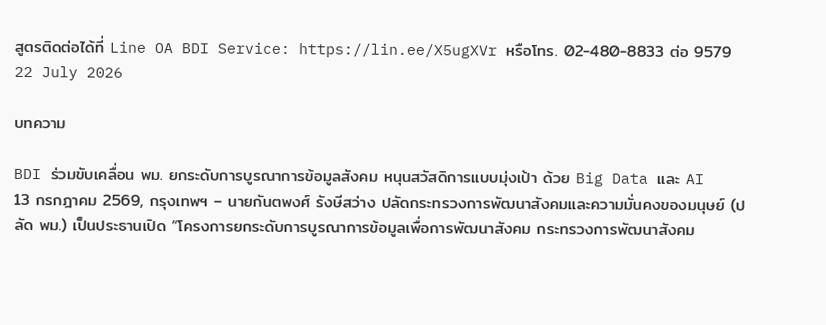สูตรติดต่อได้ที่ Line OA BDI Service: https://lin.ee/X5ugXVr หรือโทร. 02-480-8833 ต่อ 9579
22 July 2026

บทความ

BDI ร่วมขับเคลื่อน พม. ยกระดับการบูรณาการข้อมูลสังคม หนุนสวัสดิการแบบมุ่งเป้า ด้วย Big Data และ AI
13 กรกฎาคม 2569, กรุงเทพฯ – นายกันตพงศ์ รังษีสว่าง ปลัดกระทรวงการพัฒนาสังคมและความมั่นคงของมนุษย์ (ปลัด พม.) เป็นประธานเปิด “โครงการยกระดับการบูรณาการข้อมูลเพื่อการพัฒนาสังคม กระทรวงการพัฒนาสังคม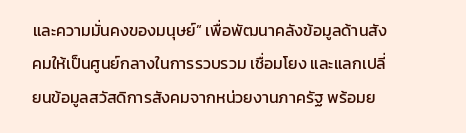และความมั่นคงของมนุษย์” เพื่อพัฒนาคลังข้อมูลด้านสังคมให้เป็นศูนย์กลางในการรวบรวม เชื่อมโยง และแลกเปลี่ยนข้อมูลสวัสดิการสังคมจากหน่วยงานภาครัฐ พร้อมย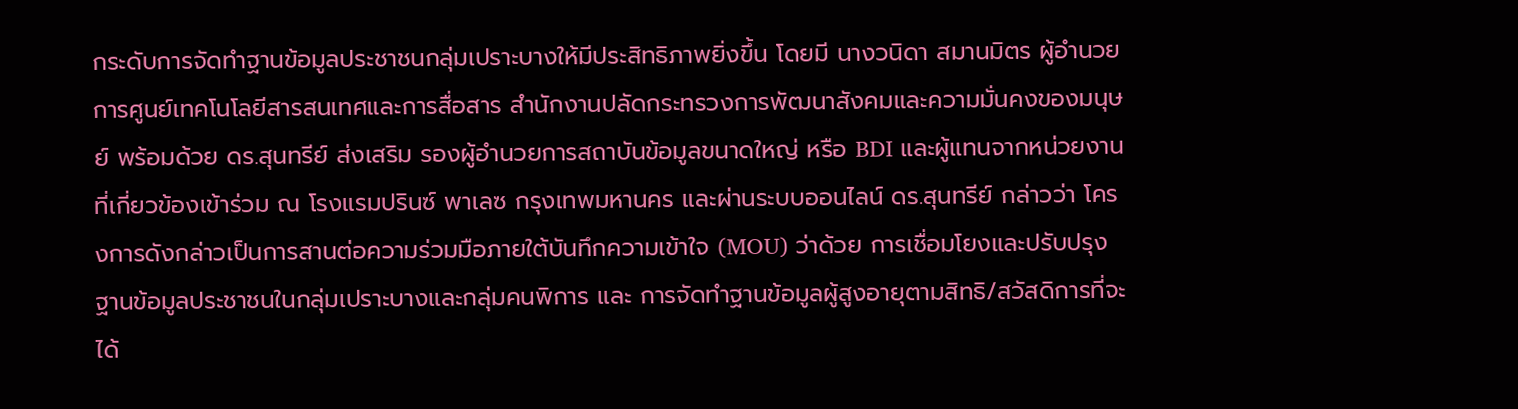กระดับการจัดทำฐานข้อมูลประชาชนกลุ่มเปราะบางให้มีประสิทธิภาพยิ่งขึ้น โดยมี นางวนิดา สมานมิตร ผู้อำนวยการศูนย์เทคโนโลยีสารสนเทศและการสื่อสาร สำนักงานปลัดกระทรวงการพัฒนาสังคมและความมั่นคงของมนุษย์ พร้อมด้วย ดร.สุนทรีย์ ส่งเสริม รองผู้อำนวยการสถาบันข้อมูลขนาดใหญ่ หรือ BDI และผู้แทนจากหน่วยงานที่เกี่ยวข้องเข้าร่วม ณ โรงแรมปรินซ์ พาเลซ กรุงเทพมหานคร และผ่านระบบออนไลน์ ดร.สุนทรีย์ กล่าวว่า โครงการดังกล่าวเป็นการสานต่อความร่วมมือภายใต้บันทึกความเข้าใจ (MOU) ว่าด้วย การเชื่อมโยงและปรับปรุงฐานข้อมูลประชาชนในกลุ่มเปราะบางและกลุ่มคนพิการ และ การจัดทำฐานข้อมูลผู้สูงอายุตามสิทธิ/สวัสดิการที่จะได้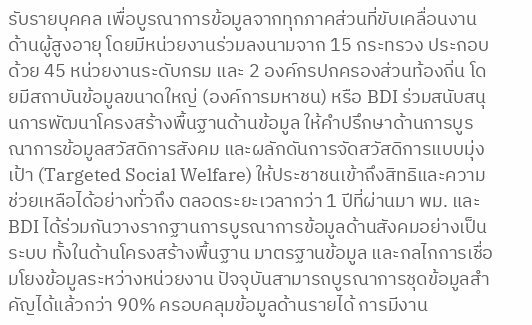รับรายบุคคล เพื่อบูรณาการข้อมูลจากทุกภาคส่วนที่ขับเคลื่อนงานด้านผู้สูงอายุ โดยมีหน่วยงานร่วมลงนามจาก 15 กระทรวง ประกอบด้วย 45 หน่วยงานระดับกรม และ 2 องค์กรปกครองส่วนท้องถิ่น โดยมีสถาบันข้อมูลขนาดใหญ่ (องค์การมหาชน) หรือ BDI ร่วมสนับสนุนการพัฒนาโครงสร้างพื้นฐานด้านข้อมูล ให้คำปรึกษาด้านการบูรณาการข้อมูลสวัสดิการสังคม และผลักดันการจัดสวัสดิการแบบมุ่งเป้า (Targeted Social Welfare) ให้ประชาชนเข้าถึงสิทธิและความช่วยเหลือได้อย่างทั่วถึง ตลอดระยะเวลากว่า 1 ปีที่ผ่านมา พม. และ BDI ได้ร่วมกันวางรากฐานการบูรณาการข้อมูลด้านสังคมอย่างเป็นระบบ ทั้งในด้านโครงสร้างพื้นฐาน มาตรฐานข้อมูล และกลไกการเชื่อมโยงข้อมูลระหว่างหน่วยงาน ปัจจุบันสามารถบูรณาการชุดข้อมูลสำคัญได้แล้วกว่า 90% ครอบคลุมข้อมูลด้านรายได้ การมีงาน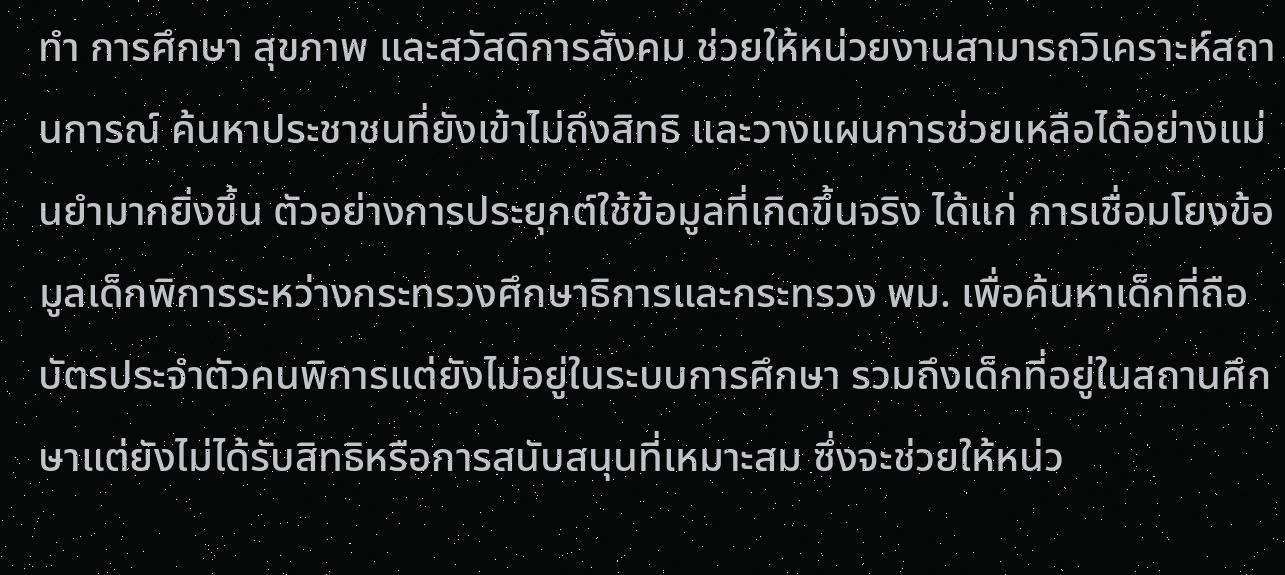ทำ การศึกษา สุขภาพ และสวัสดิการสังคม ช่วยให้หน่วยงานสามารถวิเคราะห์สถานการณ์ ค้นหาประชาชนที่ยังเข้าไม่ถึงสิทธิ และวางแผนการช่วยเหลือได้อย่างแม่นยำมากยิ่งขึ้น ตัวอย่างการประยุกต์ใช้ข้อมูลที่เกิดขึ้นจริง ได้แก่ การเชื่อมโยงข้อมูลเด็กพิการระหว่างกระทรวงศึกษาธิการและกระทรวง พม. เพื่อค้นหาเด็กที่ถือบัตรประจำตัวคนพิการแต่ยังไม่อยู่ในระบบการศึกษา รวมถึงเด็กที่อยู่ในสถานศึกษาแต่ยังไม่ได้รับสิทธิหรือการสนับสนุนที่เหมาะสม ซึ่งจะช่วยให้หน่ว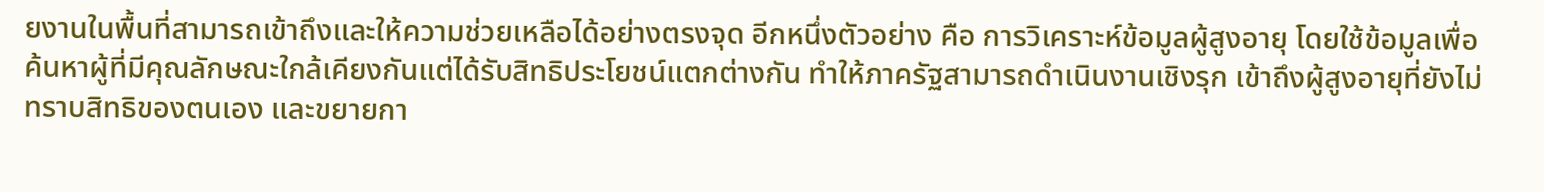ยงานในพื้นที่สามารถเข้าถึงและให้ความช่วยเหลือได้อย่างตรงจุด อีกหนึ่งตัวอย่าง คือ การวิเคราะห์ข้อมูลผู้สูงอายุ โดยใช้ข้อมูลเพื่อค้นหาผู้ที่มีคุณลักษณะใกล้เคียงกันแต่ได้รับสิทธิประโยชน์แตกต่างกัน ทำให้ภาครัฐสามารถดำเนินงานเชิงรุก เข้าถึงผู้สูงอายุที่ยังไม่ทราบสิทธิของตนเอง และขยายกา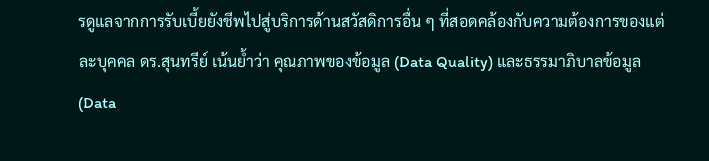รดูแลจากการรับเบี้ยยังชีพไปสู่บริการด้านสวัสดิการอื่น ๆ ที่สอดคล้องกับความต้องการของแต่ละบุคคล ดร.สุนทรีย์ เน้นย้ำว่า คุณภาพของข้อมูล (Data Quality) และธรรมาภิบาลข้อมูล (Data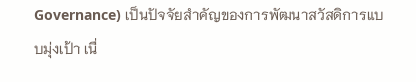Governance) เป็นปัจจัยสำคัญของการพัฒนาสวัสดิการแบบมุ่งเป้า เนื่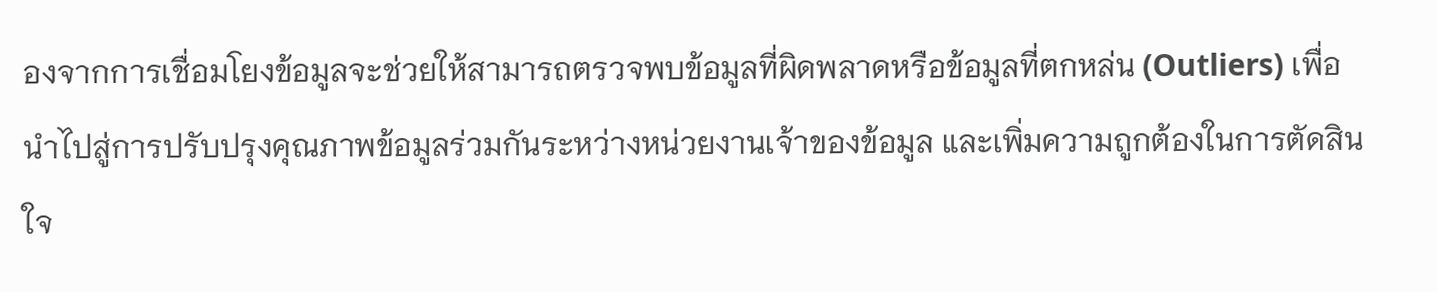องจากการเชื่อมโยงข้อมูลจะช่วยให้สามารถตรวจพบข้อมูลที่ผิดพลาดหรือข้อมูลที่ตกหล่น (Outliers) เพื่อนำไปสู่การปรับปรุงคุณภาพข้อมูลร่วมกันระหว่างหน่วยงานเจ้าของข้อมูล และเพิ่มความถูกต้องในการตัดสินใจ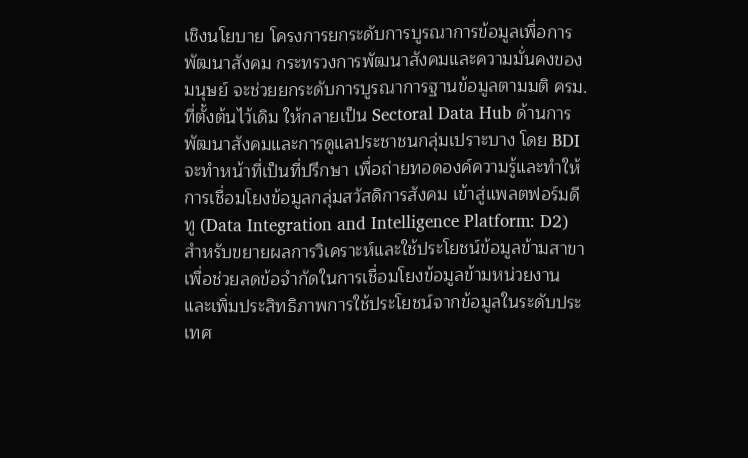เชิงนโยบาย โครงการยกระดับการบูรณาการข้อมูลเพื่อการพัฒนาสังคม กระทรวงการพัฒนาสังคมและความมั่นคงของมนุษย์ จะช่วยยกระดับการบูรณาการฐานข้อมูลตามมติ ครม. ที่ตั้งต้นไว้เดิม ให้กลายเป็น Sectoral Data Hub ด้านการพัฒนาสังคมและการดูแลประชาชนกลุ่มเปราะบาง โดย BDI จะทำหน้าที่เป็นที่ปรึกษา เพื่อถ่ายทอดองค์ความรู้และทำให้การเชื่อมโยงข้อมูลกลุ่มสวัสดิการสังคม เข้าสู่แพลตฟอร์มดีทู (Data Integration and Intelligence Platform: D2) สำหรับขยายผลการวิเคราะห์และใช้ประโยชน์ข้อมูลข้ามสาขา เพื่อช่วยลดข้อจำกัดในการเชื่อมโยงข้อมูลข้ามหน่วยงาน และเพิ่มประสิทธิภาพการใช้ประโยชน์จากข้อมูลในระดับประเทศ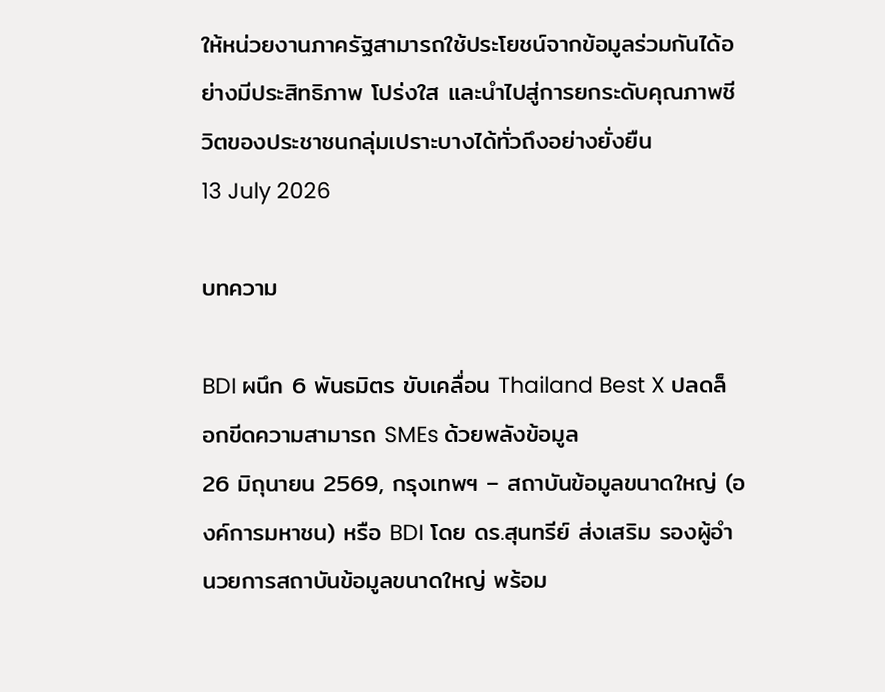ให้หน่วยงานภาครัฐสามารถใช้ประโยชน์จากข้อมูลร่วมกันได้อย่างมีประสิทธิภาพ โปร่งใส และนำไปสู่การยกระดับคุณภาพชีวิตของประชาชนกลุ่มเปราะบางได้ทั่วถึงอย่างยั่งยืน
13 July 2026

บทความ

BDI ผนึก 6 พันธมิตร ขับเคลื่อน Thailand Best X ปลดล็อกขีดความสามารถ SMEs ด้วยพลังข้อมูล
26 มิถุนายน 2569, กรุงเทพฯ – สถาบันข้อมูลขนาดใหญ่ (องค์การมหาชน) หรือ BDI โดย ดร.สุนทรีย์ ส่งเสริม รองผู้อำนวยการสถาบันข้อมูลขนาดใหญ่ พร้อม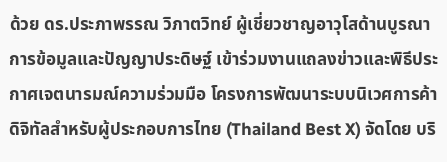ด้วย ดร.ประภาพรรณ วิภาตวิทย์ ผู้เชี่ยวชาญอาวุโสด้านบูรณาการข้อมูลและปัญญาประดิษฐ์ เข้าร่วมงานแถลงข่าวและพิธีประกาศเจตนารมณ์ความร่วมมือ โครงการพัฒนาระบบนิเวศการค้าดิจิทัลสำหรับผู้ประกอบการไทย (Thailand Best X) จัดโดย บริ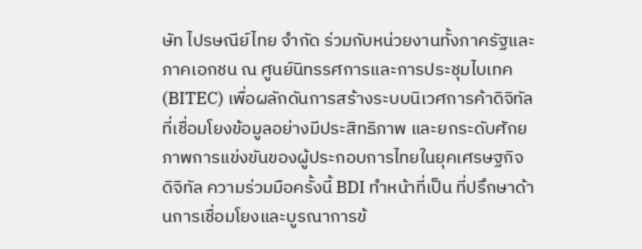ษัท ไปรษณีย์ไทย จำกัด ร่วมกับหน่วยงานทั้งภาครัฐและภาคเอกชน ณ ศูนย์นิทรรศการและการประชุมไบเทค (BITEC) เพื่อผลักดันการสร้างระบบนิเวศการค้าดิจิทัลที่เชื่อมโยงข้อมูลอย่างมีประสิทธิภาพ และยกระดับศักยภาพการแข่งขันของผู้ประกอบการไทยในยุคเศรษฐกิจดิจิทัล ความร่วมมือครั้งนี้ BDI ทำหน้าที่เป็น ที่ปรึกษาด้านการเชื่อมโยงและบูรณาการข้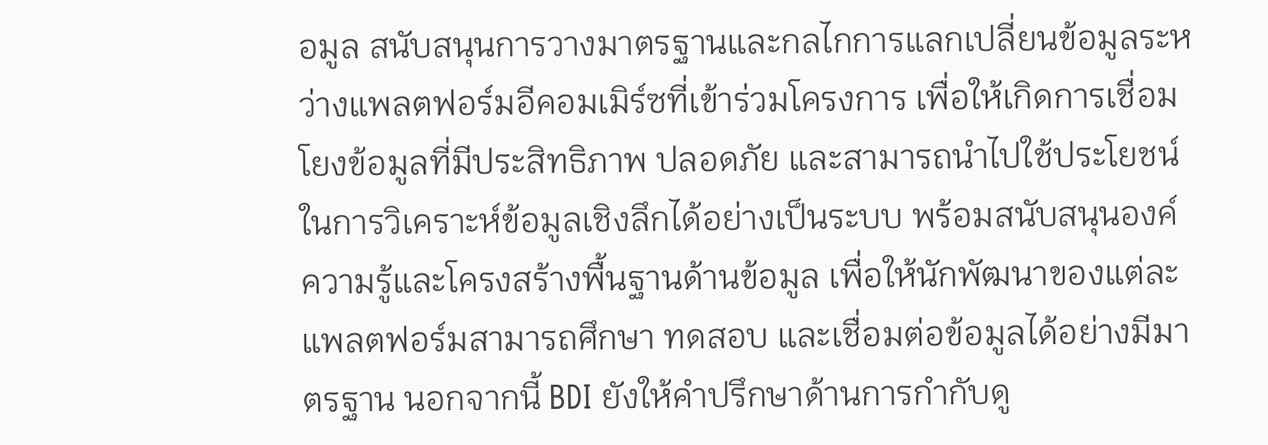อมูล สนับสนุนการวางมาตรฐานและกลไกการแลกเปลี่ยนข้อมูลระหว่างแพลตฟอร์มอีคอมเมิร์ซที่เข้าร่วมโครงการ เพื่อให้เกิดการเชื่อมโยงข้อมูลที่มีประสิทธิภาพ ปลอดภัย และสามารถนำไปใช้ประโยชน์ในการวิเคราะห์ข้อมูลเชิงลึกได้อย่างเป็นระบบ พร้อมสนับสนุนองค์ความรู้และโครงสร้างพื้นฐานด้านข้อมูล เพื่อให้นักพัฒนาของแต่ละแพลตฟอร์มสามารถศึกษา ทดสอบ และเชื่อมต่อข้อมูลได้อย่างมีมาตรฐาน นอกจากนี้ BDI ยังให้คำปรึกษาด้านการกำกับดู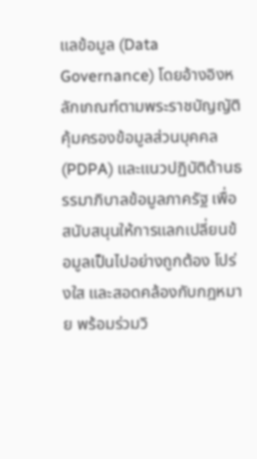แลข้อมูล (Data Governance) โดยอ้างอิงหลักเกณฑ์ตามพระราชบัญญัติคุ้มครองข้อมูลส่วนบุคคล (PDPA) และแนวปฏิบัติด้านธรรมาภิบาลข้อมูลภาครัฐ เพื่อสนับสนุนให้การแลกเปลี่ยนข้อมูลเป็นไปอย่างถูกต้อง โปร่งใส และสอดคล้องกับกฎหมาย พร้อมร่วมวิ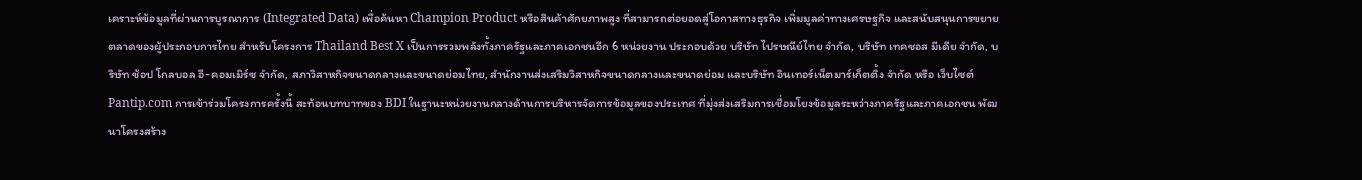เคราะห์ข้อมูลที่ผ่านการบูรณาการ (Integrated Data) เพื่อค้นหา Champion Product หรือสินค้าศักยภาพสูง ที่สามารถต่อยอดสู่โอกาสทางธุรกิจ เพิ่มมูลค่าทางเศรษฐกิจ และสนับสนุนการขยายตลาดของผู้ประกอบการไทย สำหรับโครงการ Thailand Best X เป็นการรวมพลังทั้งภาครัฐและภาคเอกชนอีก 6 หน่วยงาน ประกอบด้วย บริษัท ไปรษณีย์ไทย จำกัด, บริษัท เทคซอส มีเดีย จำกัด, บริษัท ช้อป โกลบอล อี-คอมเมิร์ซ จำกัด, สภาวิสาหกิจขนาดกลางและขนาดย่อมไทย, สำนักงานส่งเสริมวิสาหกิจขนาดกลางและขนาดย่อม และบริษัท อินเทอร์เน็ตมาร์เก็ตติ้ง จำกัด หรือ เว็บไซต์ Pantip.com การเข้าร่วมโครงการครั้งนี้ สะท้อนบทบาทของ BDI ในฐานะหน่วยงานกลางด้านการบริหารจัดการข้อมูลของประเทศ ที่มุ่งส่งเสริมการเชื่อมโยงข้อมูลระหว่างภาครัฐและภาคเอกชน พัฒนาโครงสร้าง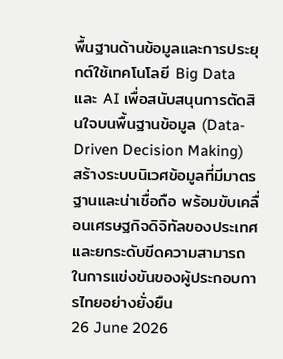พื้นฐานด้านข้อมูลและการประยุกต์ใช้เทคโนโลยี Big Data และ AI เพื่อสนับสนุนการตัดสินใจบนพื้นฐานข้อมูล (Data-Driven Decision Making) สร้างระบบนิเวศข้อมูลที่มีมาตรฐานและน่าเชื่อถือ พร้อมขับเคลื่อนเศรษฐกิจดิจิทัลของประเทศ และยกระดับขีดความสามารถในการแข่งขันของผู้ประกอบการไทยอย่างยั่งยืน
26 June 2026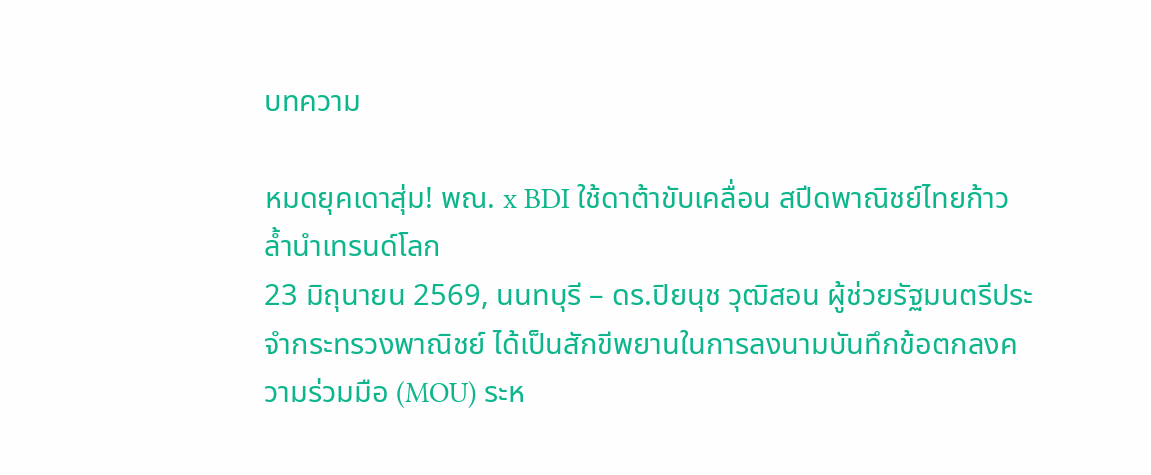บทความ

หมดยุคเดาสุ่ม! พณ. x BDI ใช้ดาต้าขับเคลื่อน สปีดพาณิชย์ไทยก้าวล้ำนำเทรนด์โลก
23 มิถุนายน 2569, นนทบุรี – ดร.ปิยนุช วุฒิสอน ผู้ช่วยรัฐมนตรีประจำกระทรวงพาณิชย์ ได้เป็นสักขีพยานในการลงนามบันทึกข้อตกลงความร่วมมือ (MOU) ระห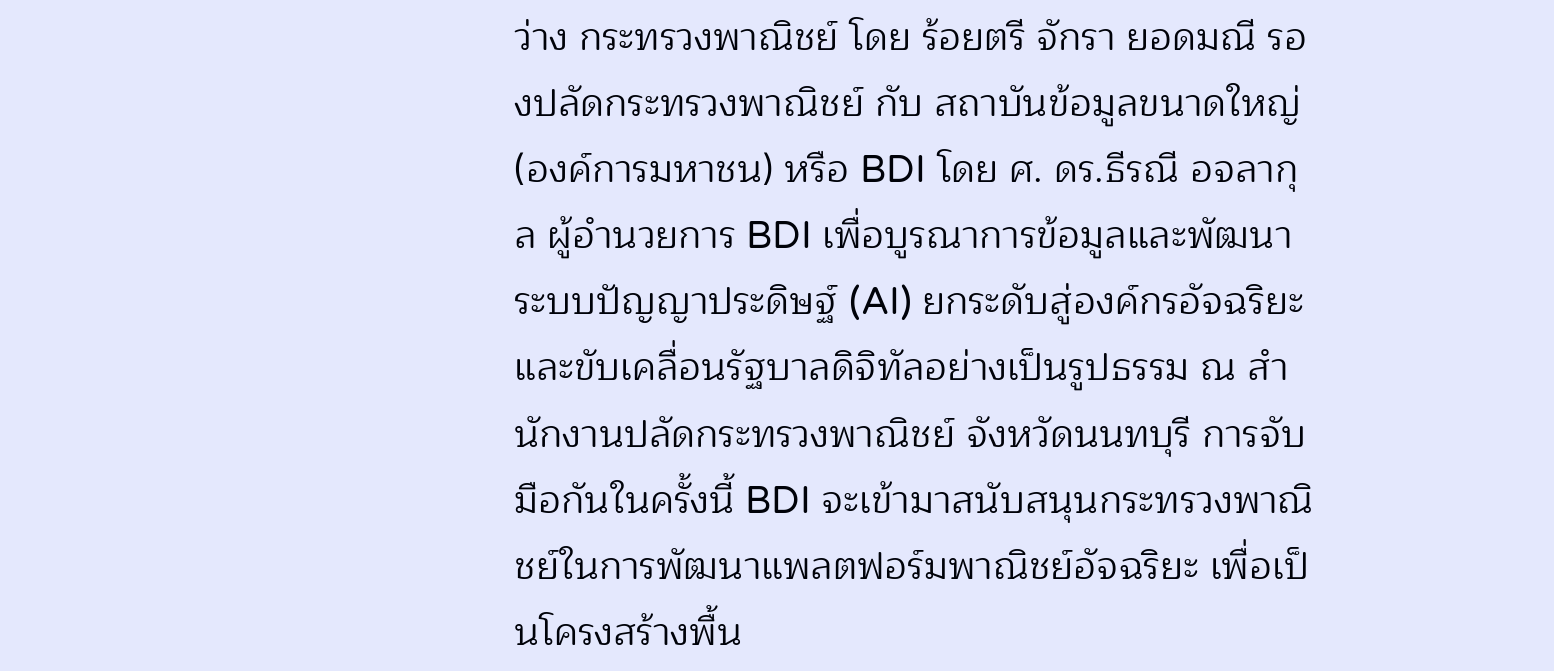ว่าง กระทรวงพาณิชย์ โดย ร้อยตรี จักรา ยอดมณี รองปลัดกระทรวงพาณิชย์ กับ สถาบันข้อมูลขนาดใหญ่ (องค์การมหาชน) หรือ BDI โดย ศ. ดร.ธีรณี อจลากุล ผู้อำนวยการ BDI เพื่อบูรณาการข้อมูลและพัฒนาระบบปัญญาประดิษฐ์ (AI) ยกระดับสู่องค์กรอัจฉริยะและขับเคลื่อนรัฐบาลดิจิทัลอย่างเป็นรูปธรรม ณ สำนักงานปลัดกระทรวงพาณิชย์ จังหวัดนนทบุรี การจับมือกันในครั้งนี้ BDI จะเข้ามาสนับสนุนกระทรวงพาณิชย์ในการพัฒนาแพลตฟอร์มพาณิชย์อัจฉริยะ เพื่อเป็นโครงสร้างพื้น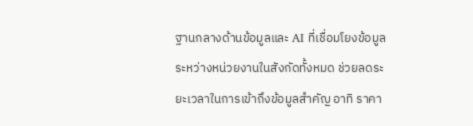ฐานกลางด้านข้อมูลและ AI ที่เชื่อมโยงข้อมูลระหว่างหน่วยงานในสังกัดทั้งหมด ช่วยลดระยะเวลาในการเข้าถึงข้อมูลสำคัญ อาทิ ราคา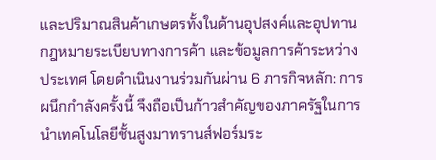และปริมาณสินค้าเกษตรทั้งในด้านอุปสงค์และอุปทาน กฎหมายระเบียบทางการค้า และข้อมูลการค้าระหว่างประเทศ โดยดำเนินงานร่วมกันผ่าน 6 ภารกิจหลัก: การผนึกกำลังครั้งนี้ จึงถือเป็นก้าวสำคัญของภาครัฐในการนำเทคโนโลยีชั้นสูงมาทรานส์ฟอร์มระ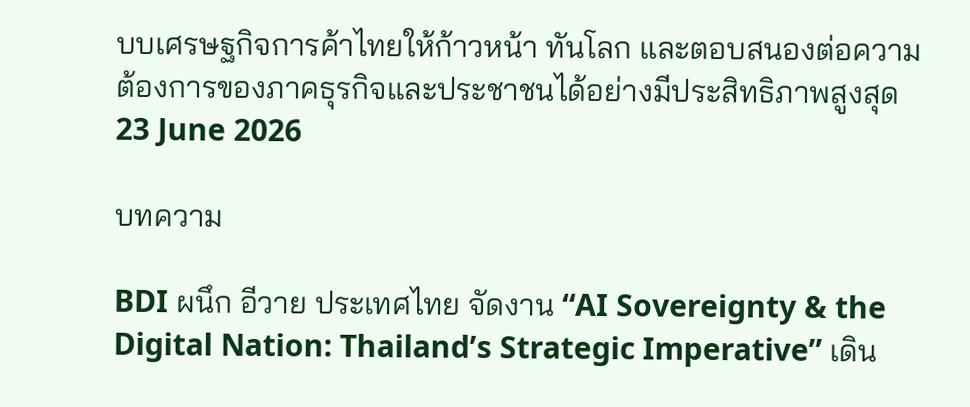บบเศรษฐกิจการค้าไทยให้ก้าวหน้า ทันโลก และตอบสนองต่อความต้องการของภาคธุรกิจและประชาชนได้อย่างมีประสิทธิภาพสูงสุด
23 June 2026

บทความ

BDI ผนึก อีวาย ประเทศไทย จัดงาน “AI Sovereignty & the Digital Nation: Thailand’s Strategic Imperative” เดิน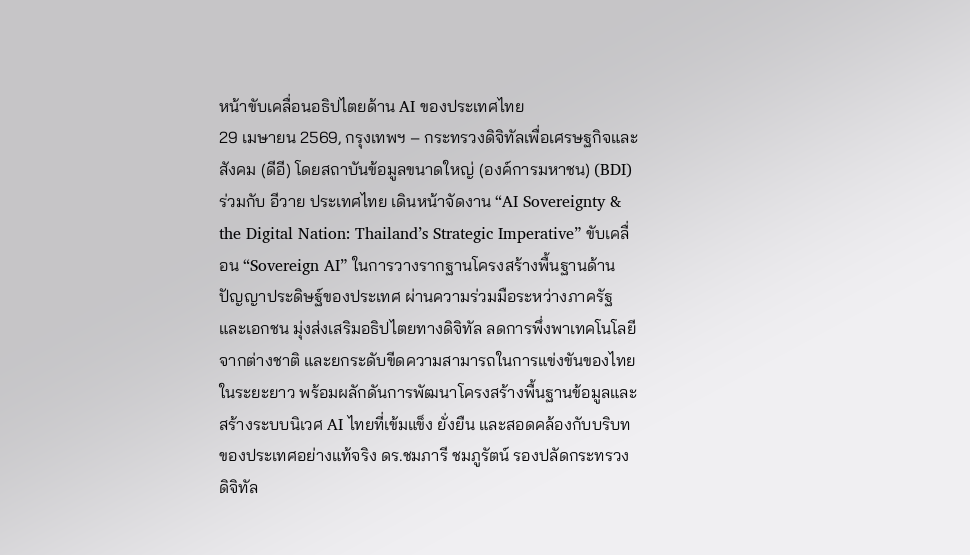หน้าขับเคลื่อนอธิปไตยด้าน AI ของประเทศไทย
29 เมษายน 2569, กรุงเทพฯ – กระทรวงดิจิทัลเพื่อเศรษฐกิจและสังคม (ดีอี) โดยสถาบันข้อมูลขนาดใหญ่ (องค์การมหาชน) (BDI) ร่วมกับ อีวาย ประเทศไทย เดินหน้าจัดงาน “AI Sovereignty & the Digital Nation: Thailand’s Strategic Imperative” ขับเคลื่อน “Sovereign AI” ในการวางรากฐานโครงสร้างพื้นฐานด้านปัญญาประดิษฐ์ของประเทศ ผ่านความร่วมมือระหว่างภาครัฐและเอกชน มุ่งส่งเสริมอธิปไตยทางดิจิทัล ลดการพึ่งพาเทคโนโลยีจากต่างชาติ และยกระดับขีดความสามารถในการแข่งขันของไทยในระยะยาว พร้อมผลักดันการพัฒนาโครงสร้างพื้นฐานข้อมูลและสร้างระบบนิเวศ AI ไทยที่เข้มแข็ง ยั่งยืน และสอดคล้องกับบริบทของประเทศอย่างแท้จริง ดร.ชมภารี ชมภูรัตน์ รองปลัดกระทรวงดิจิทัล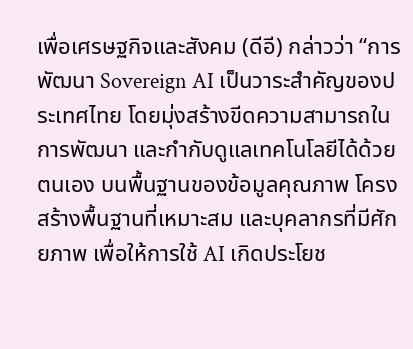เพื่อเศรษฐกิจและสังคม (ดีอี) กล่าวว่า “การพัฒนา Sovereign AI เป็นวาระสำคัญของประเทศไทย โดยมุ่งสร้างขีดความสามารถในการพัฒนา และกำกับดูแลเทคโนโลยีได้ด้วยตนเอง บนพื้นฐานของข้อมูลคุณภาพ โครงสร้างพื้นฐานที่เหมาะสม และบุคลากรที่มีศักยภาพ เพื่อให้การใช้ AI เกิดประโยช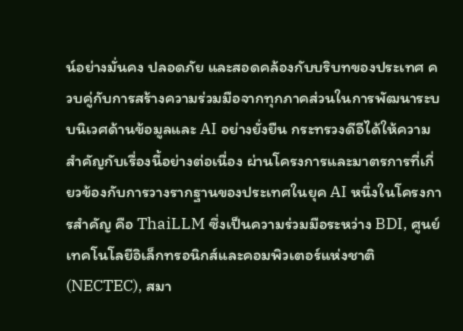น์อย่างมั่นคง ปลอดภัย และสอดคล้องกับบริบทของประเทศ ควบคู่กับการสร้างความร่วมมือจากทุกภาคส่วนในการพัฒนาระบบนิเวศด้านข้อมูลและ AI อย่างยั่งยืน กระทรวงดีอีได้ให้ความสำคัญกับเรื่องนี้อย่างต่อเนื่อง ผ่านโครงการและมาตรการที่เกี่ยวข้องกับการวางรากฐานของประเทศในยุค AI หนึ่งในโครงการสำคัญ คือ ThaiLLM ซึ่งเป็นความร่วมมือระหว่าง BDI, ศูนย์เทคโนโลยีอิเล็กทรอนิกส์และคอมพิวเตอร์แห่งชาติ (NECTEC), สมา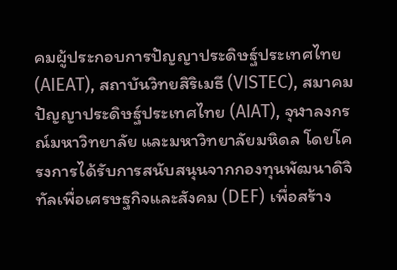คมผู้ประกอบการปัญญาประดิษฐ์ประเทศไทย (AIEAT), สถาบันวิทยสิริเมธี (VISTEC), สมาคมปัญญาประดิษฐ์ประเทศไทย (AIAT), จุฬาลงกรณ์มหาวิทยาลัย และมหาวิทยาลัยมหิดล โดยโครงการได้รับการสนับสนุนจากกองทุนพัฒนาดิจิทัลเพื่อเศรษฐกิจและสังคม (DEF) เพื่อสร้าง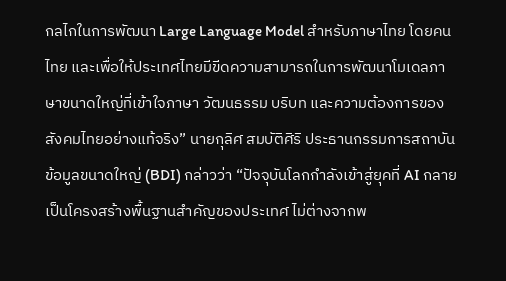กลไกในการพัฒนา Large Language Model สำหรับภาษาไทย โดยคนไทย และเพื่อให้ประเทศไทยมีขีดความสามารถในการพัฒนาโมเดลภาษาขนาดใหญ่ที่เข้าใจภาษา วัฒนธรรม บริบท และความต้องการของสังคมไทยอย่างแท้จริง” นายกุลิศ สมบัติศิริ ประธานกรรมการสถาบันข้อมูลขนาดใหญ่ (BDI) กล่าวว่า “ปัจจุบันโลกกำลังเข้าสู่ยุคที่ AI กลายเป็นโครงสร้างพื้นฐานสำคัญของประเทศ ไม่ต่างจากพ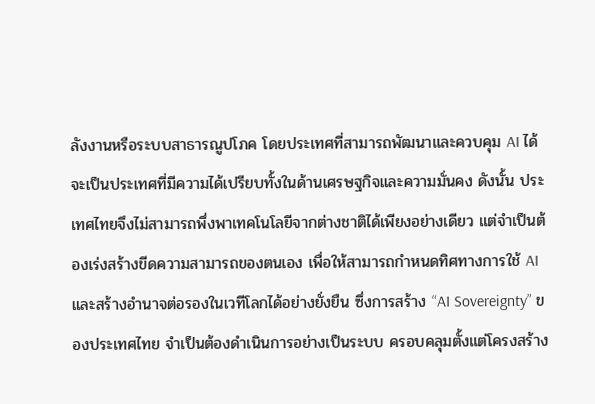ลังงานหรือระบบสาธารณูปโภค โดยประเทศที่สามารถพัฒนาและควบคุม AI ได้ จะเป็นประเทศที่มีความได้เปรียบทั้งในด้านเศรษฐกิจและความมั่นคง ดังนั้น ประเทศไทยจึงไม่สามารถพึ่งพาเทคโนโลยีจากต่างชาติได้เพียงอย่างเดียว แต่จำเป็นต้องเร่งสร้างขีดความสามารถของตนเอง เพื่อให้สามารถกำหนดทิศทางการใช้ AI และสร้างอำนาจต่อรองในเวทีโลกได้อย่างยั่งยืน ซึ่งการสร้าง “AI Sovereignty” ของประเทศไทย จำเป็นต้องดำเนินการอย่างเป็นระบบ ครอบคลุมตั้งแต่โครงสร้าง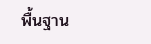พื้นฐาน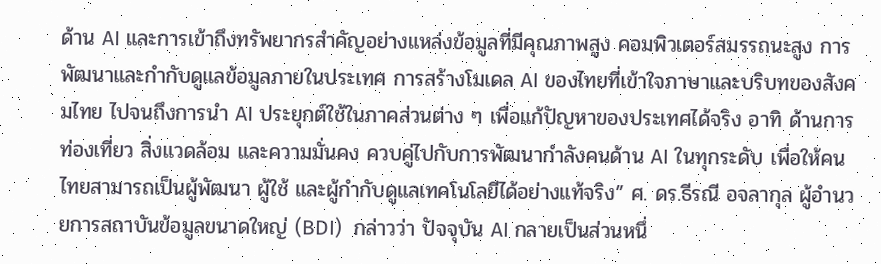ด้าน AI และการเข้าถึงทรัพยากรสำคัญอย่างแหล่งข้อมูลที่มีคุณภาพสูง คอมพิวเตอร์สมรรถนะสูง การพัฒนาและกำกับดูแลข้อมูลภายในประเทศ การสร้างโมเดล AI ของไทยที่เข้าใจภาษาและบริบทของสังคมไทย ไปจนถึงการนำ AI ประยุกต์ใช้ในภาคส่วนต่าง ๆ เพื่อแก้ปัญหาของประเทศได้จริง อาทิ ด้านการท่องเที่ยว สิ่งแวดล้อม และความมั่นคง ควบคู่ไปกับการพัฒนากำลังคนด้าน AI ในทุกระดับ เพื่อให้คนไทยสามารถเป็นผู้พัฒนา ผู้ใช้ และผู้กำกับดูแลเทคโนโลยีได้อย่างแท้จริง” ศ. ดร.ธีรณี อจลากุล ผู้อำนวยการสถาบันข้อมูลขนาดใหญ่ (BDI)  กล่าวว่า ปัจจุบัน AI กลายเป็นส่วนหนึ่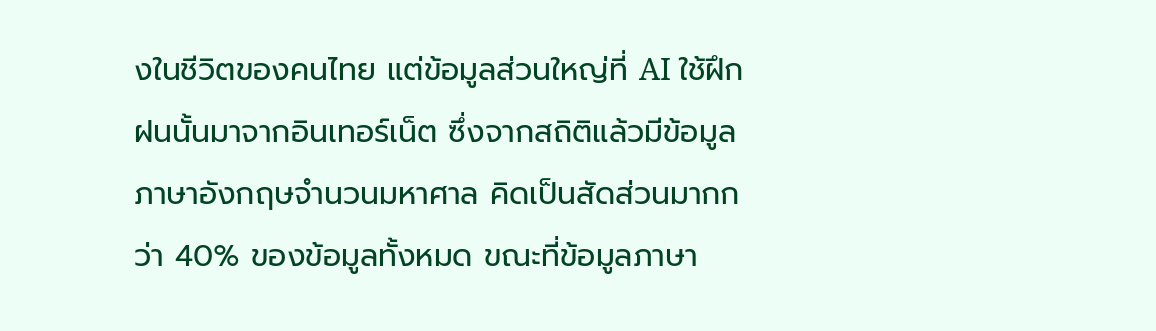งในชีวิตของคนไทย แต่ข้อมูลส่วนใหญ่ที่ AI ใช้ฝึกฝนนั้นมาจากอินเทอร์เน็ต ซึ่งจากสถิติแล้วมีข้อมูลภาษาอังกฤษจำนวนมหาศาล คิดเป็นสัดส่วนมากกว่า 40% ของข้อมูลทั้งหมด ขณะที่ข้อมูลภาษา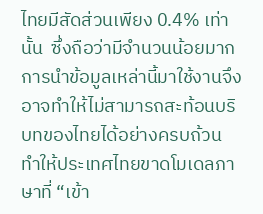ไทยมีสัดส่วนเพียง 0.4% เท่านั้น  ซึ่งถือว่ามีจำนวนน้อยมาก การนำข้อมูลเหล่านี้มาใช้งานจึงอาจทำให้ไม่สามารถสะท้อนบริบทของไทยได้อย่างครบถ้วน ทำให้ประเทศไทยขาดโมเดลภาษาที่ “เข้า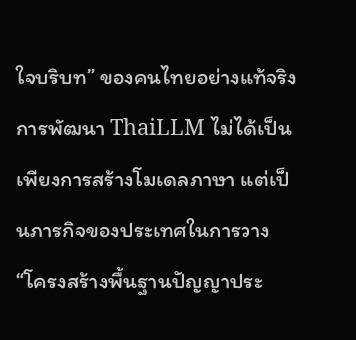ใจบริบท” ของคนไทยอย่างแท้จริง การพัฒนา ThaiLLM ไม่ได้เป็นเพียงการสร้างโมเดลภาษา แต่เป็นภารกิจของประเทศในการวาง “โครงสร้างพื้นฐานปัญญาประ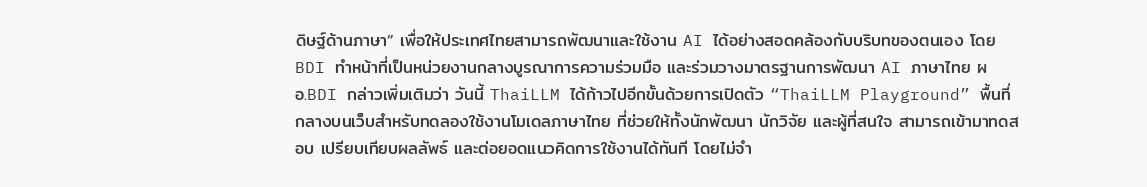ดิษฐ์ด้านภาษา” เพื่อให้ประเทศไทยสามารถพัฒนาและใช้งาน AI ได้อย่างสอดคล้องกับบริบทของตนเอง โดย BDI ทำหน้าที่เป็นหน่วยงานกลางบูรณาการความร่วมมือ และร่วมวางมาตรฐานการพัฒนา AI ภาษาไทย ผอ.BDI กล่าวเพิ่มเติมว่า วันนี้ ThaiLLM ได้ก้าวไปอีกขั้นด้วยการเปิดตัว “ThaiLLM Playground” พื้นที่กลางบนเว็บสำหรับทดลองใช้งานโมเดลภาษาไทย ที่ช่วยให้ทั้งนักพัฒนา นักวิจัย และผู้ที่สนใจ สามารถเข้ามาทดสอบ เปรียบเทียบผลลัพธ์ และต่อยอดแนวคิดการใช้งานได้ทันที โดยไม่จำ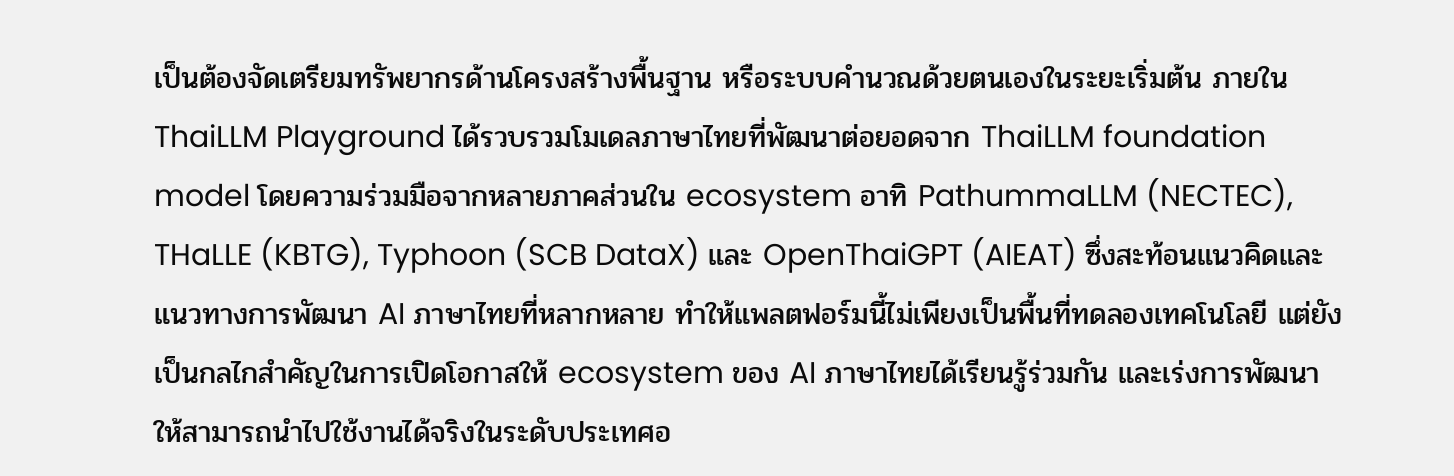เป็นต้องจัดเตรียมทรัพยากรด้านโครงสร้างพื้นฐาน หรือระบบคำนวณด้วยตนเองในระยะเริ่มต้น ภายใน ThaiLLM Playground ได้รวบรวมโมเดลภาษาไทยที่พัฒนาต่อยอดจาก ThaiLLM foundation model โดยความร่วมมือจากหลายภาคส่วนใน ecosystem อาทิ PathummaLLM (NECTEC), THaLLE (KBTG), Typhoon (SCB DataX) และ OpenThaiGPT (AIEAT) ซึ่งสะท้อนแนวคิดและแนวทางการพัฒนา AI ภาษาไทยที่หลากหลาย ทำให้แพลตฟอร์มนี้ไม่เพียงเป็นพื้นที่ทดลองเทคโนโลยี แต่ยังเป็นกลไกสำคัญในการเปิดโอกาสให้ ecosystem ของ AI ภาษาไทยได้เรียนรู้ร่วมกัน และเร่งการพัฒนาให้สามารถนำไปใช้งานได้จริงในระดับประเทศอ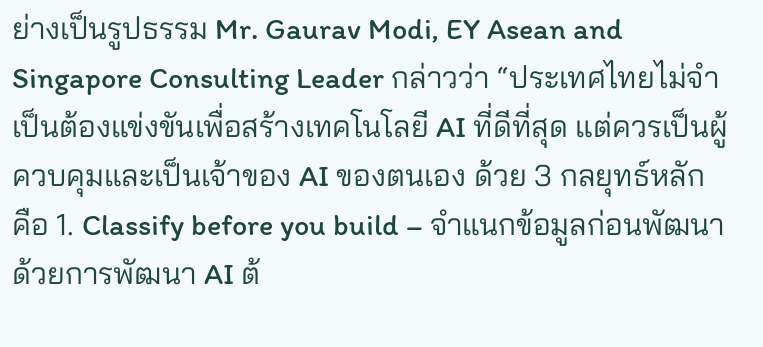ย่างเป็นรูปธรรม Mr. Gaurav Modi, EY Asean and Singapore Consulting Leader กล่าวว่า “ประเทศไทยไม่จำเป็นต้องแข่งขันเพื่อสร้างเทคโนโลยี AI ที่ดีที่สุด แต่ควรเป็นผู้ควบคุมและเป็นเจ้าของ AI ของตนเอง ด้วย 3 กลยุทธ์หลัก คือ 1. Classify before you build – จำแนกข้อมูลก่อนพัฒนาด้วยการพัฒนา AI ต้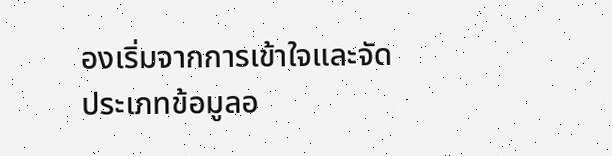องเริ่มจากการเข้าใจและจัดประเภทข้อมูลอ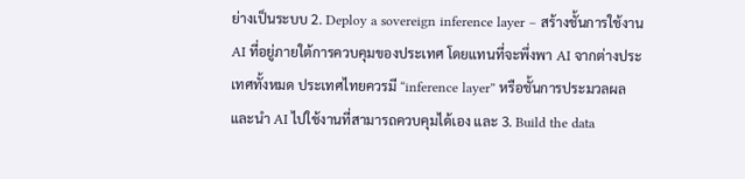ย่างเป็นระบบ 2. Deploy a sovereign inference layer – สร้างชั้นการใช้งาน AI ที่อยู่ภายใต้การควบคุมของประเทศ โดยแทนที่จะพึ่งพา AI จากต่างประเทศทั้งหมด ประเทศไทยควรมี “inference layer” หรือชั้นการประมวลผลและนำ AI ไปใช้งานที่สามารถควบคุมได้เอง และ 3. Build the data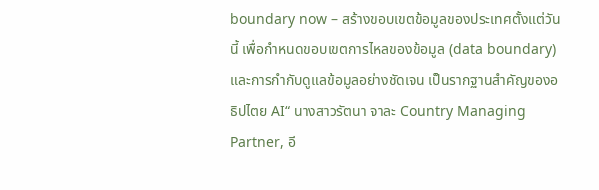boundary now – สร้างขอบเขตข้อมูลของประเทศตั้งแต่วันนี้ เพื่อกำหนดขอบเขตการไหลของข้อมูล (data boundary) และการกำกับดูแลข้อมูลอย่างชัดเจน เป็นรากฐานสำคัญของอธิปไตย AI“ นางสาวรัตนา จาละ Country Managing Partner, อี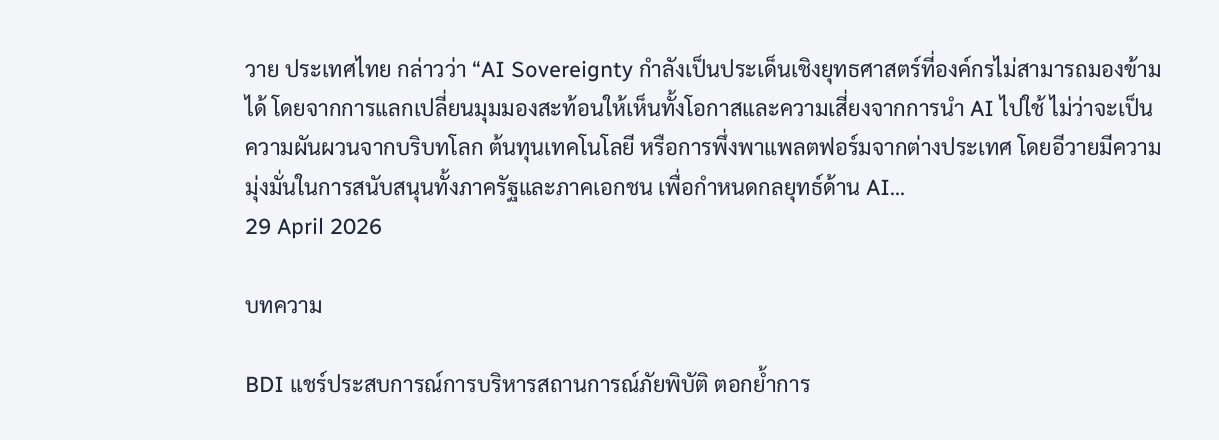วาย ประเทศไทย กล่าวว่า “AI Sovereignty กำลังเป็นประเด็นเชิงยุทธศาสตร์ที่องค์กรไม่สามารถมองข้ามได้ โดยจากการแลกเปลี่ยนมุมมองสะท้อนให้เห็นทั้งโอกาสและความเสี่ยงจากการนำ AI ไปใช้ ไม่ว่าจะเป็นความผันผวนจากบริบทโลก ต้นทุนเทคโนโลยี หรือการพึ่งพาแพลตฟอร์มจากต่างประเทศ โดยอีวายมีความมุ่งมั่นในการสนับสนุนทั้งภาครัฐและภาคเอกชน เพื่อกำหนดกลยุทธ์ด้าน AI...
29 April 2026

บทความ

BDI แชร์ประสบการณ์การบริหารสถานการณ์ภัยพิบัติ ตอกย้ำการ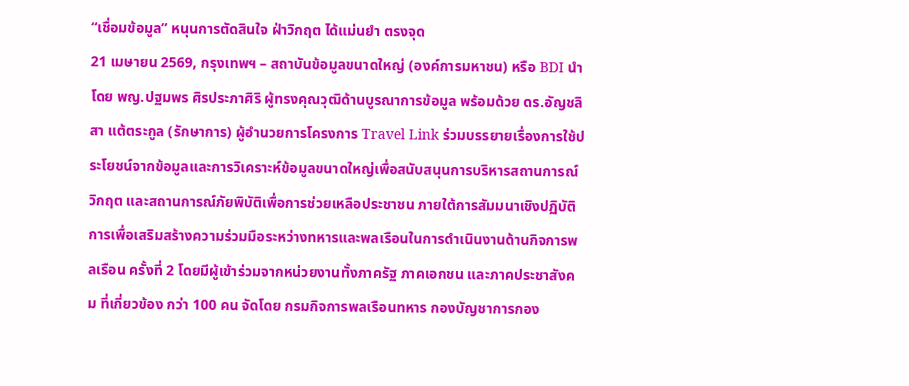“เชื่อมข้อมูล” หนุนการตัดสินใจ ฝ่าวิกฤต ได้แม่นยำ ตรงจุด
21 เมษายน 2569, กรุงเทพฯ – สถาบันข้อมูลขนาดใหญ่ (องค์การมหาชน) หรือ BDI นำโดย พญ.ปฐมพร ศิรประภาศิริ ผู้ทรงคุณวุฒิด้านบูรณาการข้อมูล พร้อมด้วย ดร.อัญชลิสา แต้ตระกูล (รักษาการ) ผู้อำนวยการโครงการ Travel Link ร่วมบรรยายเรื่องการใช้ประโยชน์จากข้อมูลและการวิเคราะห์ข้อมูลขนาดใหญ่เพื่อสนับสนุนการบริหารสถานการณ์วิกฤต และสถานการณ์ภัยพิบัติเพื่อการช่วยเหลือประชาชน ภายใต้การสัมมนาเชิงปฏิบัติการเพื่อเสริมสร้างความร่วมมือระหว่างทหารและพลเรือนในการดำเนินงานด้านกิจการพลเรือน ครั้งที่ 2 โดยมีผู้เข้าร่วมจากหน่วยงานทั้งภาครัฐ ภาคเอกชน และภาคประชาสังคม ที่เกี่ยวข้อง กว่า 100 คน จัดโดย กรมกิจการพลเรือนทหาร กองบัญชาการกอง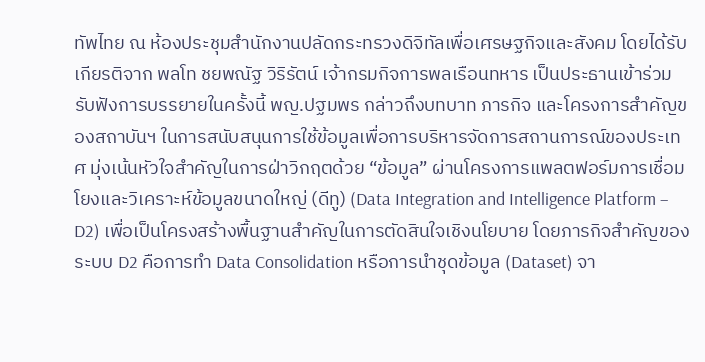ทัพไทย ณ ห้องประชุมสำนักงานปลัดกระทรวงดิจิทัลเพื่อเศรษฐกิจและสังคม โดยได้รับเกียรติจาก พลโท ชยพณัฐ วิริรัตน์ เจ้ากรมกิจการพลเรือนทหาร เป็นประธานเข้าร่วมรับฟังการบรรยายในครั้งนี้ พญ.ปฐมพร กล่าวถึงบทบาท ภารกิจ และโครงการสำคัญของสถาบันฯ ในการสนับสนุนการใช้ข้อมูลเพื่อการบริหารจัดการสถานการณ์ของประเทศ มุ่งเน้นหัวใจสำคัญในการฝ่าวิกฤตด้วย “ข้อมูล” ผ่านโครงการแพลตฟอร์มการเชื่อมโยงและวิเคราะห์ข้อมูลขนาดใหญ่ (ดีทู) (Data Integration and Intelligence Platform – D2) เพื่อเป็นโครงสร้างพื้นฐานสำคัญในการตัดสินใจเชิงนโยบาย โดยภารกิจสำคัญของระบบ D2 คือการทำ Data Consolidation หรือการนำชุดข้อมูล (Dataset) จา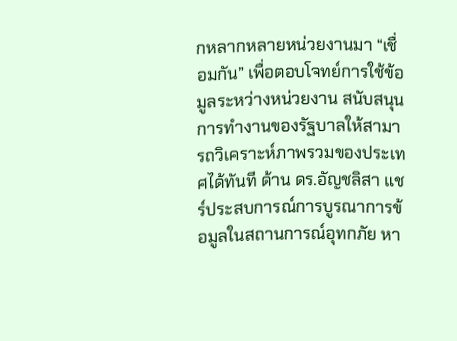กหลากหลายหน่วยงานมา “เชื่อมกัน” เพื่อตอบโจทย์การใช้ข้อมูลระหว่างหน่วยงาน สนับสนุนการทำงานของรัฐบาลให้สามารถวิเคราะห์ภาพรวมของประเทศได้ทันที ด้าน ดร.อัญชลิสา แชร์ประสบการณ์การบูรณาการข้อมูลในสถานการณ์อุทกภัย หา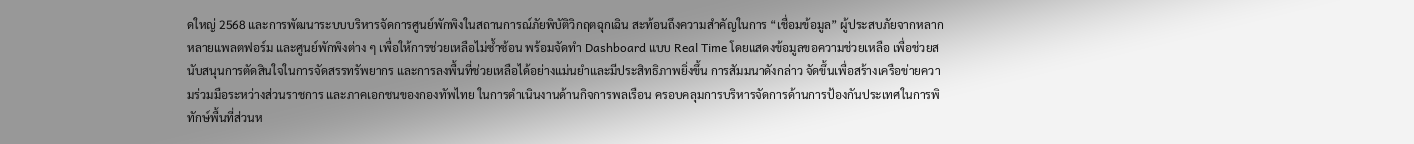ดใหญ่ 2568 และการพัฒนาระบบบริหารจัดการศูนย์พักพิงในสถานการณ์ภัยพิบัติวิกฤตฉุกเฉิน สะท้อนถึงความสำคัญในการ “เชื่อมข้อมูล” ผู้ประสบภัยจากหลากหลายแพลตฟอร์ม และศูนย์พักพิงต่าง ๆ เพื่อให้การช่วยเหลือไม่ซ้ำซ้อน พร้อมจัดทำ Dashboard แบบ Real Time โดยแสดงข้อมูลขอความช่วยเหลือ เพื่อช่วยสนับสนุนการตัดสินใจในการจัดสรรทรัพยากร และการลงพื้นที่ช่วยเหลือได้อย่างแม่นยำและมีประสิทธิภาพยิ่งขึ้น การสัมมนาดังกล่าว จัดขึ้นเพื่อสร้างเครือข่ายความร่วมมือระหว่างส่วนราชการ และภาคเอกชนของกองทัพไทย ในการดำเนินงานด้านกิจการพลเรือน ครอบคลุมการบริหารจัดการด้านการป้องกันประเทศในการพิทักษ์พื้นที่ส่วนห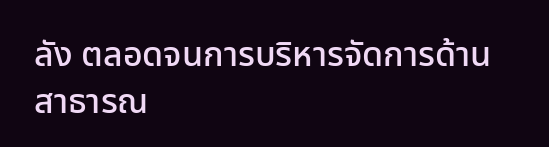ลัง ตลอดจนการบริหารจัดการด้านสาธารณ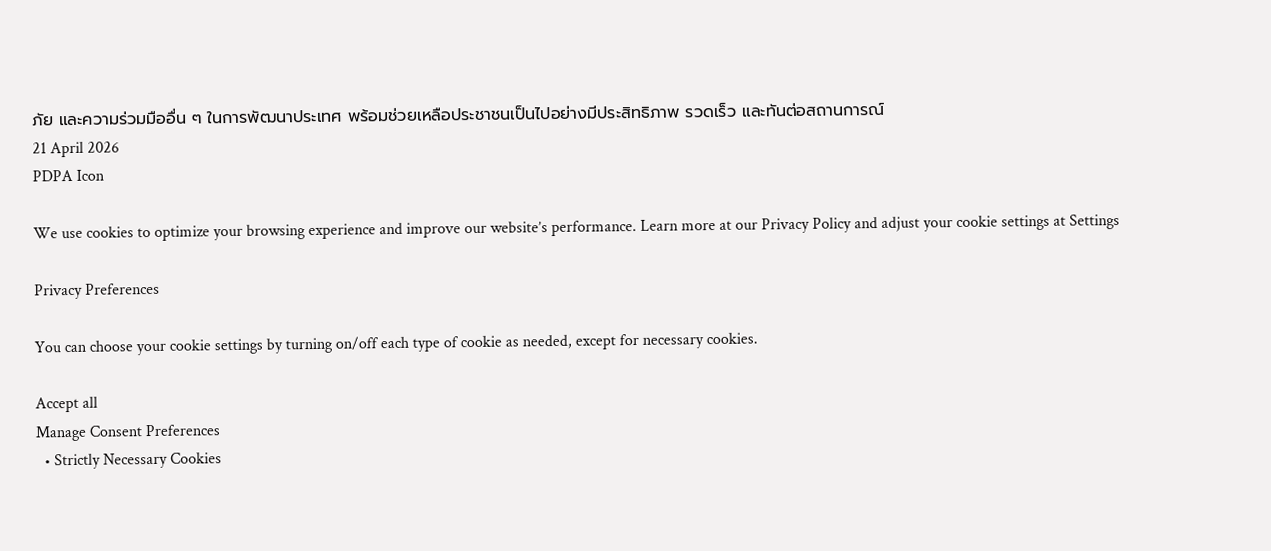ภัย และความร่วมมืออื่น ๆ ในการพัฒนาประเทศ พร้อมช่วยเหลือประชาชนเป็นไปอย่างมีประสิทธิภาพ รวดเร็ว และทันต่อสถานการณ์
21 April 2026
PDPA Icon

We use cookies to optimize your browsing experience and improve our website’s performance. Learn more at our Privacy Policy and adjust your cookie settings at Settings

Privacy Preferences

You can choose your cookie settings by turning on/off each type of cookie as needed, except for necessary cookies.

Accept all
Manage Consent Preferences
  • Strictly Necessary Cookies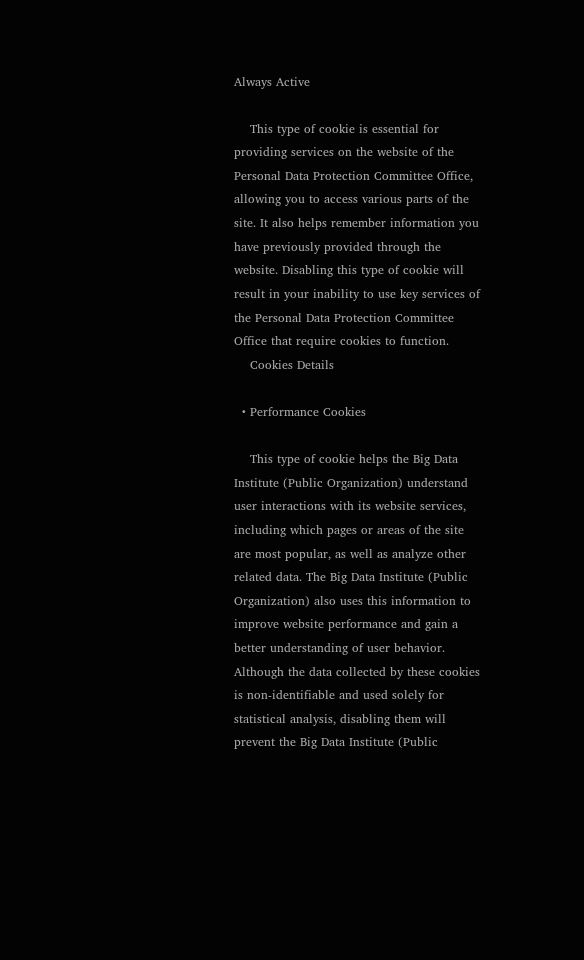Always Active

    This type of cookie is essential for providing services on the website of the Personal Data Protection Committee Office, allowing you to access various parts of the site. It also helps remember information you have previously provided through the website. Disabling this type of cookie will result in your inability to use key services of the Personal Data Protection Committee Office that require cookies to function.
    Cookies Details

  • Performance Cookies

    This type of cookie helps the Big Data Institute (Public Organization) understand user interactions with its website services, including which pages or areas of the site are most popular, as well as analyze other related data. The Big Data Institute (Public Organization) also uses this information to improve website performance and gain a better understanding of user behavior. Although the data collected by these cookies is non-identifiable and used solely for statistical analysis, disabling them will prevent the Big Data Institute (Public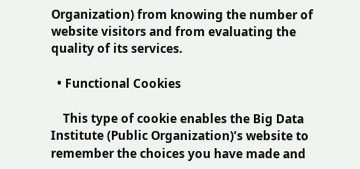Organization) from knowing the number of website visitors and from evaluating the quality of its services.

  • Functional Cookies

    This type of cookie enables the Big Data Institute (Public Organization)’s website to remember the choices you have made and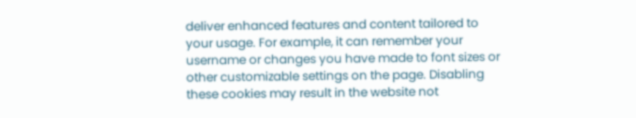deliver enhanced features and content tailored to your usage. For example, it can remember your username or changes you have made to font sizes or other customizable settings on the page. Disabling these cookies may result in the website not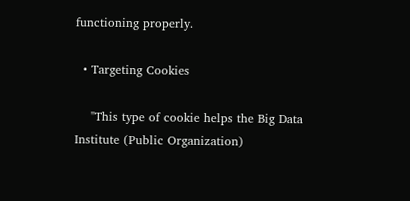functioning properly.

  • Targeting Cookies

    "This type of cookie helps the Big Data Institute (Public Organization)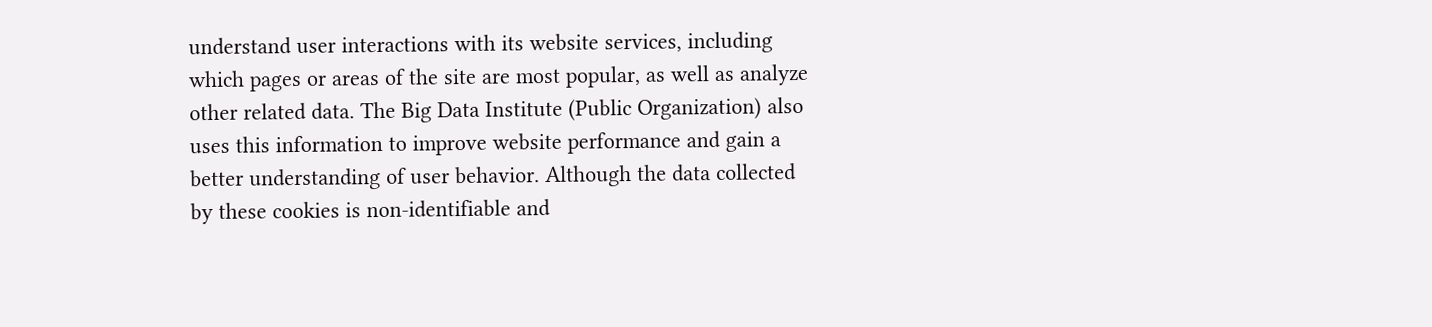understand user interactions with its website services, including which pages or areas of the site are most popular, as well as analyze other related data. The Big Data Institute (Public Organization) also uses this information to improve website performance and gain a better understanding of user behavior. Although the data collected by these cookies is non-identifiable and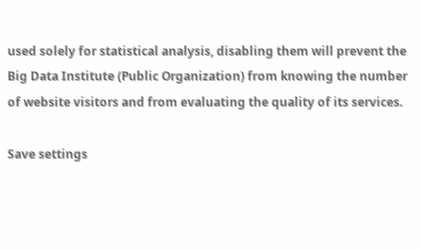used solely for statistical analysis, disabling them will prevent the Big Data Institute (Public Organization) from knowing the number of website visitors and from evaluating the quality of its services.

Save settings